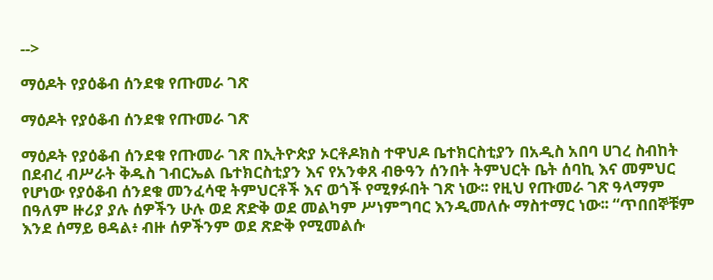-->

ማዕዶት የያዕቆብ ሰንደቁ የጡመራ ገጽ

ማዕዶት የያዕቆብ ሰንደቁ የጡመራ ገጽ

ማዕዶት የያዕቆብ ሰንደቁ የጡመራ ገጽ በኢትዮጵያ ኦርቶዶክስ ተዋህዶ ቤተክርስቲያን በአዲስ አበባ ሀገረ ስብከት በደብረ ብሥራት ቅዱስ ገብርኤል ቤተክርስቲያን እና የአንቀጸ ብፁዓን ሰንበት ትምህርት ቤት ሰባኪ እና መምህር የሆነው የያዕቆብ ሰንደቁ መንፈሳዊ ትምህርቶች እና ወጎች የሚፃፉበት ገጽ ነው፡፡ የዚህ የጡመራ ገጽ ዓላማም በዓለም ዙሪያ ያሉ ሰዎችን ሁሉ ወደ ጽድቅ ወደ መልካም ሥነምግባር እንዲመለሱ ማስተማር ነው፡፡ “ጥበበኞቹም እንደ ሰማይ ፀዳል፥ ብዙ ሰዎችንም ወደ ጽድቅ የሚመልሱ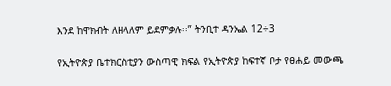እንደ ከዋክብት ለዘላለም ይደምቃሉ፡፡” ትንቢተ ዳንኤል 12÷3

የኢትዮጵያ ቤተክርስቲያን ውስጣዊ ክፍል የኢትዮጵያ ከፍተኛ ቦታ የፀሐይ መውጫ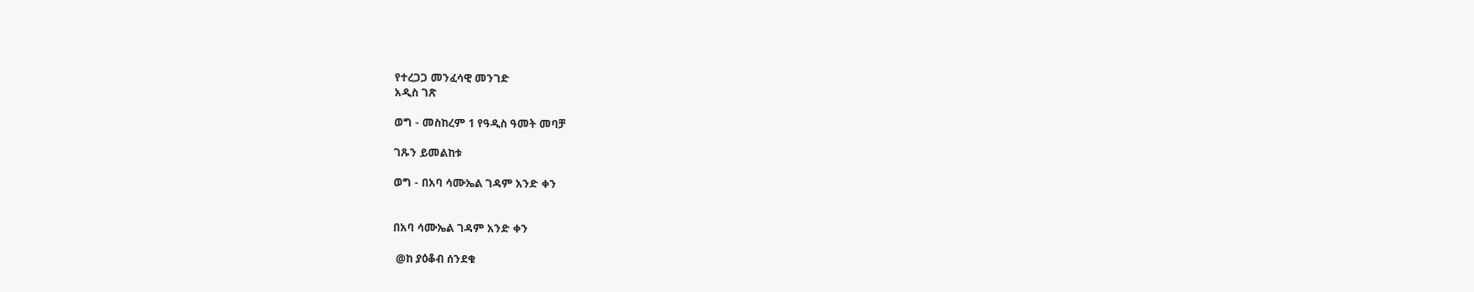የተረጋጋ መንፈሳዊ መንገድ
አዲስ ገጽ

ወግ - መስከረም 1 የዓዲስ ዓመት መባቻ

ገጹን ይመልከቱ

ወግ - በአባ ሳሙኤል ገዳም አንድ ቀን


በአባ ሳሙኤል ገዳም አንድ ቀን

 @ከ ያዕቆብ ሰንደቁ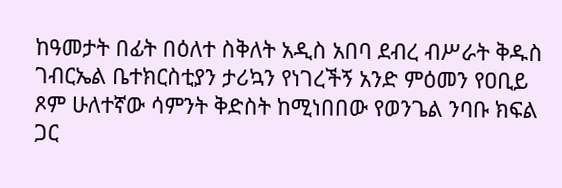ከዓመታት በፊት በዕለተ ስቅለት አዲስ አበባ ደብረ ብሥራት ቅዱስ ገብርኤል ቤተክርስቲያን ታሪኳን የነገረችኝ አንድ ምዕመን የዐቢይ ጾም ሁለተኛው ሳምንት ቅድስት ከሚነበበው የወንጌል ንባቡ ክፍል ጋር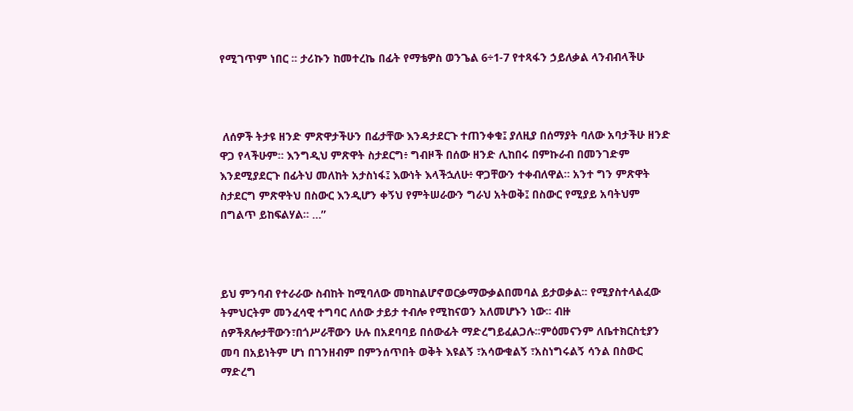የሚገጥም ነበር ፡፡ ታሪኩን ከመተረኬ በፊት የማቴዎስ ወንጌል 6÷1-7 የተጻፋን ኃይለቃል ላንብብላችሁ



 ለሰዎች ትታዩ ዘንድ ምጽዋታችሁን በፊታቸው እንዳታደርጉ ተጠንቀቁ፤ ያለዚያ በሰማያት ባለው አባታችሁ ዘንድ ዋጋ የላችሁም። እንግዲህ ምጽዋት ስታደርግ፥ ግብዞች በሰው ዘንድ ሊከበሩ በምኩራብ በመንገድም እንደሚያደርጉ በፊትህ መለከት አታስነፋ፤ እውነት እላችኋለሁ፥ ዋጋቸውን ተቀብለዋል። አንተ ግን ምጽዋት ስታደርግ ምጽዋትህ በስውር እንዲሆን ቀኝህ የምትሠራውን ግራህ አትወቅ፤ በስውር የሚያይ አባትህም በግልጥ ይከፍልሃል። …”



ይህ ምንባብ የተራራው ስብከት ከሚባለው መካከልሆኖወርቃማውቃልበመባል ይታወቃል፡፡ የሚያስተላልፈው ትምህርትም መንፈሳዊ ተግባር ለሰው ታይታ ተብሎ የሚከናወን አለመሆኑን ነው፡፡ ብዙ ሰዎችጸሎታቸውን፣በጎሥራቸውን ሁሉ በአደባባይ በሰውፊት ማድረግይፈልጋሉ፡፡ምዕመናንም ለቤተክርስቲያን መባ በአይነትም ሆነ በገንዘብም በምንሰጥበት ወቅት እዩልኝ ፣አሳውቁልኝ ፣አስነግሩልኝ ሳንል በስውር ማድረግ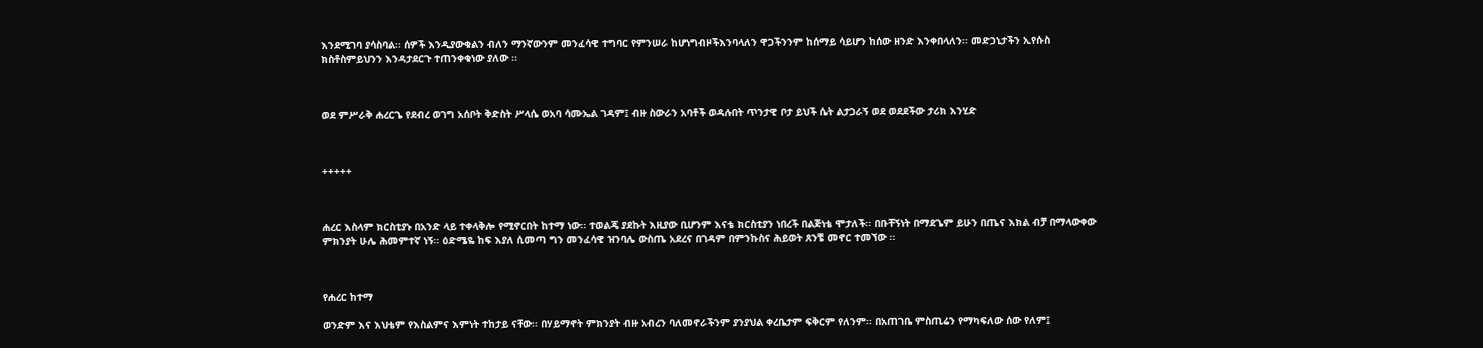እንደሚገባ ያሳስባል፡፡ ሰዎች እንዲያውቁልን ብለን ማንኛውንም መንፈሳዊ ተግባር የምንሠራ ከሆነግብዞችእንባላለን ዋጋችንንም ከሰማይ ሳይሆን ከሰው ዘንድ እንቀበላለን፡፡ መድኃኒታችን ኢየሱስ ክስቶስምይህንን እንዳታደርጉ ተጠንቀቁነው ያለው ፡፡



ወደ ምሥራቅ ሐረርጌ የደብረ ወገግ አሰቦት ቅድስት ሥላሴ ወአባ ሳሙኤል ገዳም፤ ብዙ ስውራን አባቶች ወዳሉበት ጥንታዊ ቦታ ይህች ሴት ልታጋራኝ ወደ ወደደችው ታሪክ እንሂድ



+++++



ሐረር እስላም ክርስቲያኑ በአንድ ላይ ተቀላቅሎ የሚኖርበት ከተማ ነው፡፡ ተወልጄ ያደኩት እዚያው ቢሆንም እናቴ ክርስቲያን ነበረች በልጅነቴ ሞታለች፡፡ በቡቸኝነት በማደጌም ይሁን በጤና እክል ብቻ በማላውቀው ምክንያት ሁሌ ሕመምተኛ ነኝ፡፡ ዕድሜዬ ከፍ እያለ ሲመጣ ግን መንፈሳዊ ዝንባሌ ውስጤ አደረና በገዳም በምንኩስና ሕይወት ጸንቼ መኖር ተመኘው ፡፡



የሐረር ከተማ

ወንድም እና እህቴም የእስልምና እምነት ተከታይ ናቸው፡፡ በሃይማኖት ምክንያት ብዙ አብረን ባለመኖራችንም ያንያህል ቀረቤታም ፍቅርም የለንም፡፡ በአጠገቤ ምስጢሬን የማካፍለው ሰው የለም፤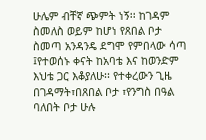ሁሌም ብቸኛ ጭምት ነኝ፡፡ ከገዳም ስመለስ ወይም ከሆነ የጸበል ቦታ ስመጣ አንዳንዴ ደግሞ የምበላው ሳጣ ፤የተወሰኑ ቀናት ከአባቴ እና ከወንድም እህቴ ጋር እቆያለሁ፡፡ የተቀረውን ጊዜ በገዳማት፣በጸበል ቦታ ፣የንግስ በዓል ባለበት ቦታ ሁሉ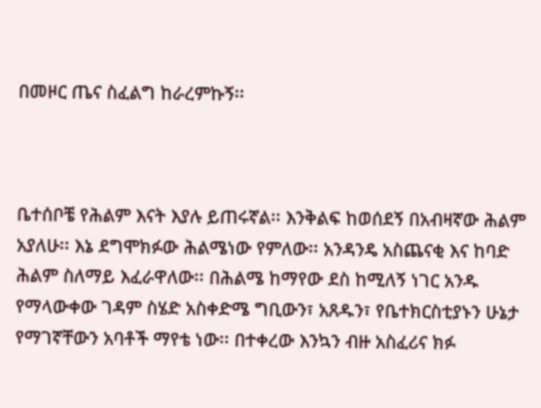በመዞር ጤና ስፈልግ ከራረምኩኝ፡፡



ቤተሰቦቼ የሕልም እናት እያሉ ይጠሩኛል፡፡ እንቅልፍ ከወሰደኝ በአብዛኛው ሕልም አያለሁ፡፡ እኔ ደግሞክፉው ሕልሜነው የምለው፡፡ አንዳንዴ አስጨናቂ እና ከባድ ሕልም ስለማይ እፈራዋለው፡፡ በሕልሜ ከማየው ደስ ከሚለኝ ነገር አንዱ የማላውቀው ገዳም ስሄድ አስቀድሜ ግቢውን፣ አጸዱን፣ የቤተክርስቲያኑን ሁኔታ የማገኛቸውን አባቶች ማየቴ ነው፡፡ በተቀረው እንኳን ብዙ አስፈሪና ክፉ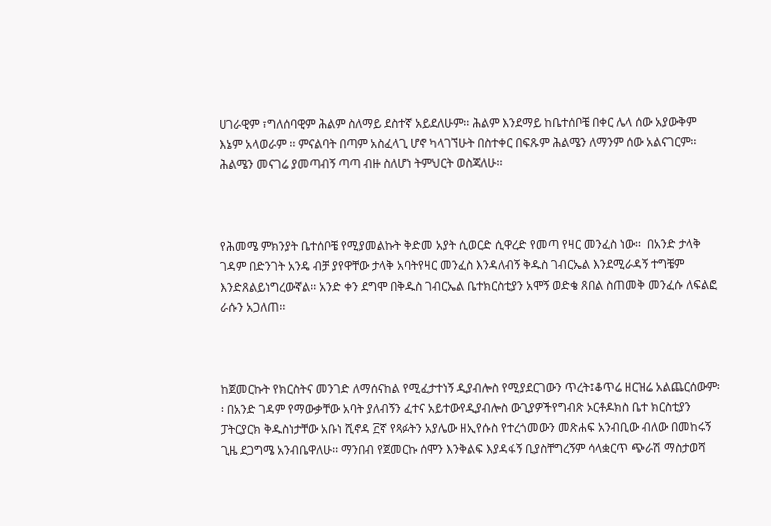ሀገራዊም ፣ግለሰባዊም ሕልም ስለማይ ደስተኛ አይደለሁም፡፡ ሕልም እንደማይ ከቤተሰቦቼ በቀር ሌላ ሰው አያውቅም እኔም አላወራም ፡፡ ምናልባት በጣም አስፈላጊ ሆኖ ካላገኘሁት በስተቀር በፍጹም ሕልሜን ለማንም ሰው አልናገርም፡፡ ሕልሜን መናገሬ ያመጣብኝ ጣጣ ብዙ ስለሆነ ትምህርት ወስጃለሁ፡፡



የሕመሜ ምክንያት ቤተሰቦቼ የሚያመልኩት ቅድመ አያት ሲወርድ ሲዋረድ የመጣ የዛር መንፈስ ነው፡፡  በአንድ ታላቅ ገዳም በድንገት አንዴ ብቻ ያየዋቸው ታላቅ አባትየዛር መንፈስ እንዳለብኝ ቅዱስ ገብርኤል እንደሚራዳኝ ተግቼም እንድጸልይነግረውኛል፡፡ አንድ ቀን ደግሞ በቅዱስ ገብርኤል ቤተክርስቲያን አሞኝ ወድቄ ጸበል ስጠመቅ መንፈሱ ለፍልፎ ራሱን አጋለጠ፡፡



ከጀመርኩት የክርስትና መንገድ ለማሰናከል የሚፈታተነኝ ዲያብሎስ የሚያደርገውን ጥረት፤ቆጥሬ ዘርዝሬ አልጨርሰውም፡፡ በአንድ ገዳም የማውቃቸው አባት ያለብኝን ፈተና አይተውየዲያብሎስ ውጊያዎችየግብጽ ኦርቶዶክስ ቤተ ክርስቲያን ፓትርያርክ ቅዱስነታቸው አቡነ ሺኖዳ ፫ኛ የጻፉትን አያሌው ዘኢየሱስ የተረጎመውን መጽሐፍ አንብቢው ብለው በመከሩኝ ጊዜ ደጋግሜ አንብቤዋለሁ፡፡ ማንበብ የጀመርኩ ሰሞን እንቅልፍ እያዳፋኝ ቢያስቸግረኝም ሳላቋርጥ ጭራሽ ማስታወሻ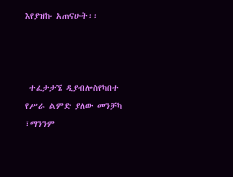እየያዝኩ አጠናሁት፡፡



 ተፈታታኜ ዲያብሎስየካበተ የሥራ ልምድ ያለው መንቻካ ፣ማንንም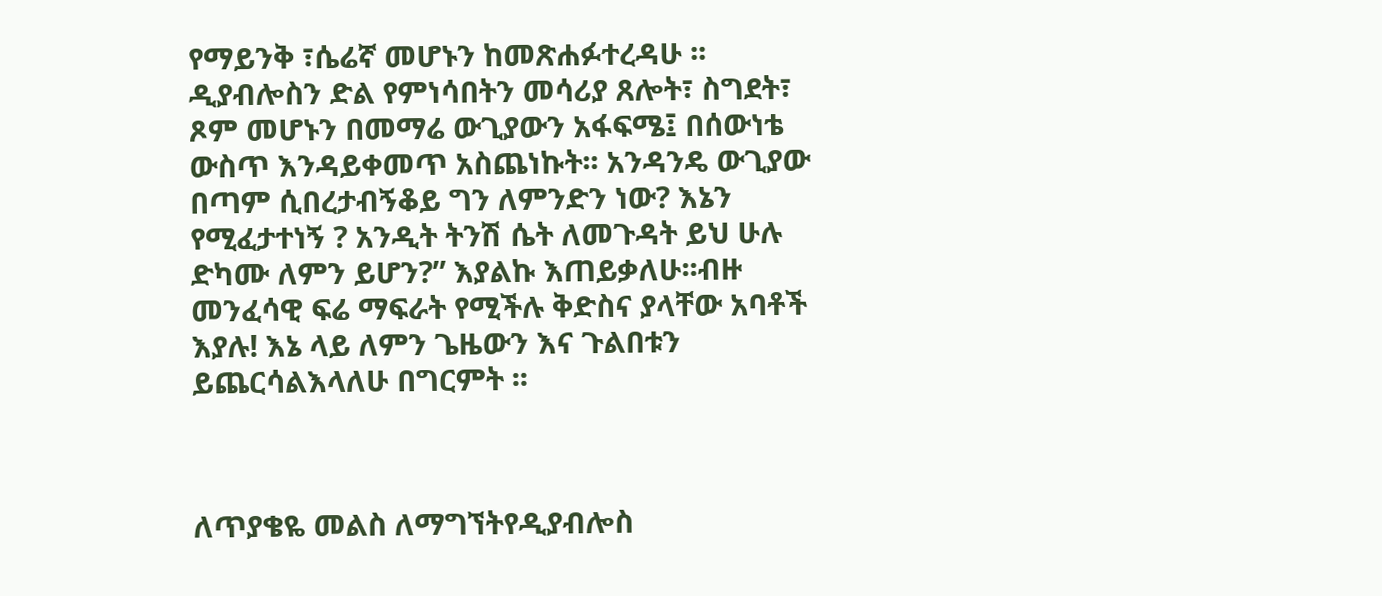የማይንቅ ፣ሴሬኛ መሆኑን ከመጽሐፉተረዳሁ ፡፡ ዲያብሎስን ድል የምነሳበትን መሳሪያ ጸሎት፣ ስግደት፣ ጾም መሆኑን በመማሬ ውጊያውን አፋፍሜ፤ በሰውነቴ ውስጥ እንዳይቀመጥ አስጨነኩት፡፡ አንዳንዴ ውጊያው በጣም ሲበረታብኝቆይ ግን ለምንድን ነው? እኔን የሚፈታተነኝ ? አንዲት ትንሽ ሴት ለመጉዳት ይህ ሁሉ ድካሙ ለምን ይሆን?” እያልኩ እጠይቃለሁ፡፡ብዙ መንፈሳዊ ፍሬ ማፍራት የሚችሉ ቅድስና ያላቸው አባቶች እያሉ! እኔ ላይ ለምን ጌዜውን እና ጉልበቱን ይጨርሳልእላለሁ በግርምት ፡፡



ለጥያቄዬ መልስ ለማግኘትየዲያብሎስ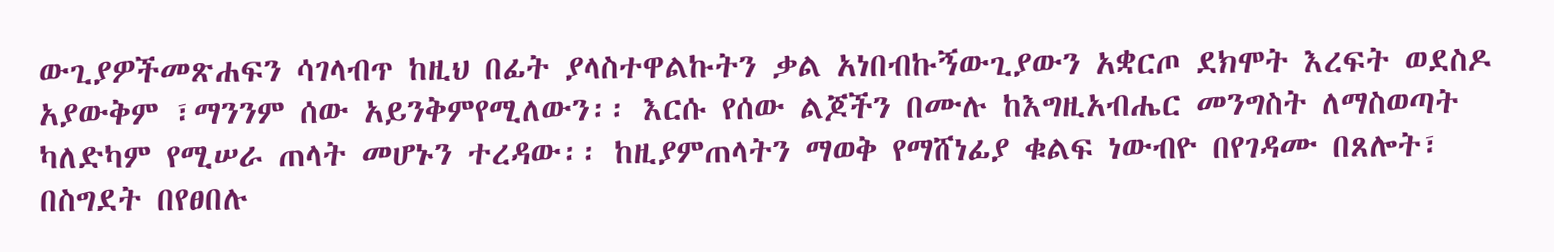ውጊያዎችመጽሐፍን ሳገላብጥ ከዚህ በፊት ያላስተዋልኩትን ቃል አነበብኩኝውጊያውን አቋርጦ ደክሞት እረፍት ወደስዶ አያውቅም ፣ማንንም ሰው አይንቅምየሚለውን፡፡ እርሱ የሰው ልጆችን በሙሉ ከእግዚአብሔር መንግስት ለማስወጣት ካለድካም የሚሠራ ጠላት መሆኑን ተረዳው፡፡ ከዚያምጠላትን ማወቅ የማሸነፊያ ቁልፍ ነውብዮ በየገዳሙ በጸሎት፣ በስግደት በየፀበሉ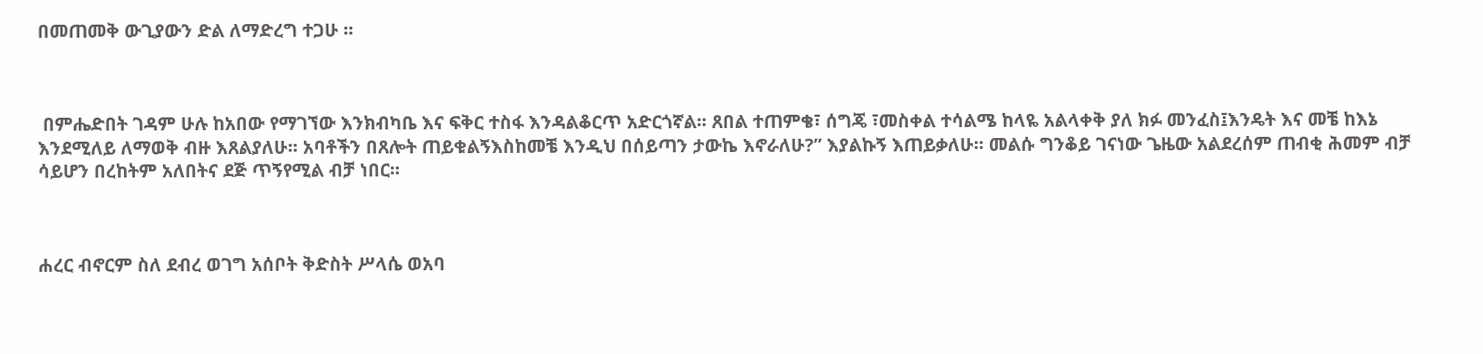በመጠመቅ ውጊያውን ድል ለማድረግ ተጋሁ ፡፡



 በምሔድበት ገዳም ሁሉ ከአበው የማገኘው እንክብካቤ እና ፍቅር ተስፋ እንዳልቆርጥ አድርጎኛል፡፡ ጸበል ተጠምቄ፣ ሰግጄ ፣መስቀል ተሳልሜ ከላዬ አልላቀቅ ያለ ክፉ መንፈስ፤እንዴት እና መቼ ከእኔ እንደሚለይ ለማወቅ ብዙ እጸልያለሁ፡፡ አባቶችን በጸሎት ጠይቁልኝእስከመቼ እንዲህ በሰይጣን ታውኬ እኖራለሁ?” እያልኩኝ እጠይቃለሁ፡፡ መልሱ ግንቆይ ገናነው ጌዜው አልደረሰም ጠብቂ ሕመም ብቻ ሳይሆን በረከትም አለበትና ደጅ ጥኝየሚል ብቻ ነበር፡፡



ሐረር ብኖርም ስለ ደብረ ወገግ አሰቦት ቅድስት ሥላሴ ወአባ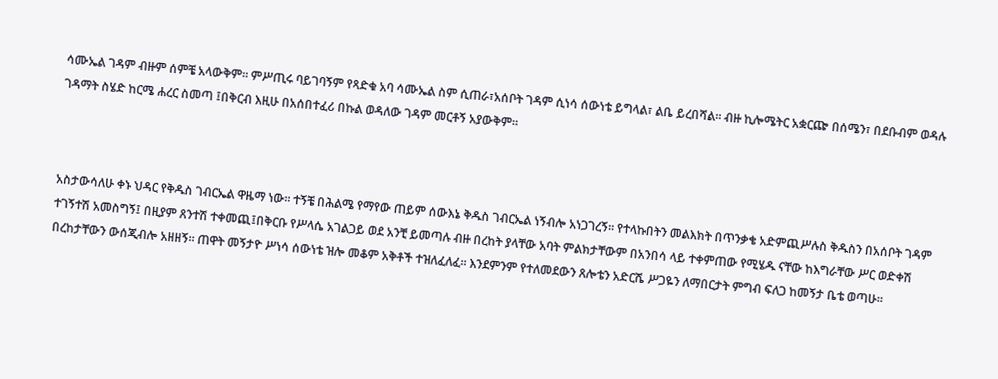ሳሙኤል ገዳም ብዙም ሰምቼ አላውቅም፡፡ ምሥጢሩ ባይገባኝም የጻድቁ አባ ሳሙኤል ስም ሲጠራ፣አሰቦት ገዳም ሲነሳ ሰውነቴ ይግላል፣ ልቤ ይረበሻል፡፡ ብዙ ኪሎሜትር አቋርጬ በሰሜን፣ በደቡብም ወዳሉ ገዳማት ስሄድ ከርሜ ሐረር ስመጣ ፤በቅርብ እዚሁ በአሰበተፈሪ በኩል ወዳለው ገዳም መርቶኝ አያውቅም፡፡



አስታውሳለሁ ቀኑ ህዳር የቅዱስ ገብርኤል ዋዜማ ነው፡፡ ተኝቼ በሕልሜ የማየው ጠይም ሰውእኔ ቅዱስ ገብርኤል ነኝብሎ አነጋገረኝ፡፡ የተላኩበትን መልእክት በጥንቃቄ አድምጪሥሉስ ቅዱስን በአሰቦት ገዳም ተገኝተሽ አመስግኝ፤ በዚያም ጸንተሽ ተቀመጪ፤በቅርቡ የሥላሴ አገልጋይ ወደ አንቺ ይመጣሉ ብዙ በረከት ያላቸው አባት ምልክታቸውም በአንበሳ ላይ ተቀምጠው የሚሄዱ ናቸው ከእግራቸው ሥር ወድቀሽ በረከታቸውን ውሰጂብሎ አዘዘኝ፡፡ ጠዋት መኝታዮ ሥነሳ ሰውነቴ ዝሎ መቆም አቅቶች ተዝለፈለፈ፡፡ እንደምንም የተለመደውን ጸሎቴን አድርሼ ሥጋዬን ለማበርታት ምግብ ፍለጋ ከመኝታ ቤቴ ወጣሁ፡፡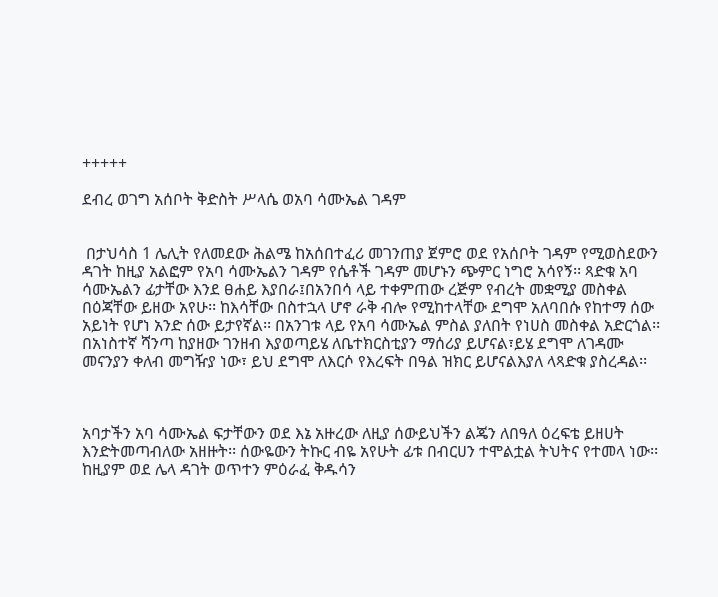+++++

ደብረ ወገግ አሰቦት ቅድስት ሥላሴ ወአባ ሳሙኤል ገዳም


 በታህሳስ 1 ሌሊት የለመደው ሕልሜ ከአሰበተፈሪ መገንጠያ ጀምሮ ወደ የአሰቦት ገዳም የሚወስደውን ዳገት ከዚያ አልፎም የአባ ሳሙኤልን ገዳም የሴቶች ገዳም መሆኑን ጭምር ነግሮ አሳየኝ፡፡ ጻድቁ አባ ሳሙኤልን ፊታቸው እንደ ፀሐይ እያበራ፤በአንበሳ ላይ ተቀምጠው ረጅም የብረት መቋሚያ መስቀል በዕጃቸው ይዘው አየሁ፡፡ ከእሳቸው በስተኋላ ሆኖ ራቅ ብሎ የሚከተላቸው ደግሞ አለባበሱ የከተማ ሰው አይነት የሆነ አንድ ሰው ይታየኛል፡፡ በአንገቱ ላይ የአባ ሳሙኤል ምስል ያለበት የነሀስ መስቀል አድርጎል፡፡ በአነስተኛ ሻንጣ ከያዘው ገንዘብ እያወጣይሄ ለቤተክርስቲያን ማሰሪያ ይሆናል፣ይሄ ደግሞ ለገዳሙ መናንያን ቀለብ መግዥያ ነው፣ ይህ ደግሞ ለእርሶ የእረፍት በዓል ዝክር ይሆናልእያለ ላጻድቁ ያስረዳል፡፡



አባታችን አባ ሳሙኤል ፍታቸውን ወደ እኔ አዙረው ለዚያ ሰውይህችን ልጄን ለበዓለ ዕረፍቴ ይዘሀት እንድትመጣብለው አዘዙት፡፡ ሰውዬውን ትኩር ብዬ አየሁት ፊቱ በብርሀን ተሞልቷል ትህትና የተመላ ነው፡፡ ከዚያም ወደ ሌላ ዳገት ወጥተን ምዕራፈ ቅዱሳን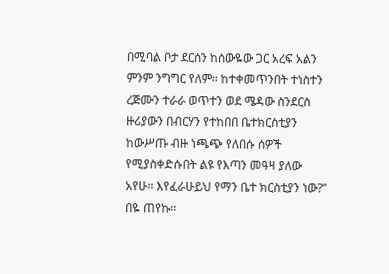በሚባል ቦታ ደርሰን ከሰውዬው ጋር አረፍ አልን ምንም ንግግር የለም፡፡ ከተቀመጥንበት ተነስተን ረጅሙን ተራራ ወጥተን ወደ ሜዳው ስንደርስ ዙሪያውን በብርሃን የተከበበ ቤተክርስቲያን ከውሥጡ ብዙ ነጫጭ የለበሱ ሰዎች የሚያስቀድሱበት ልዩ የእጣን መዓዛ ያለው አየሁ፡፡ እየፈራሁይህ የማን ቤተ ክርስቲያን ነው?” በዬ ጠየኩ፡፡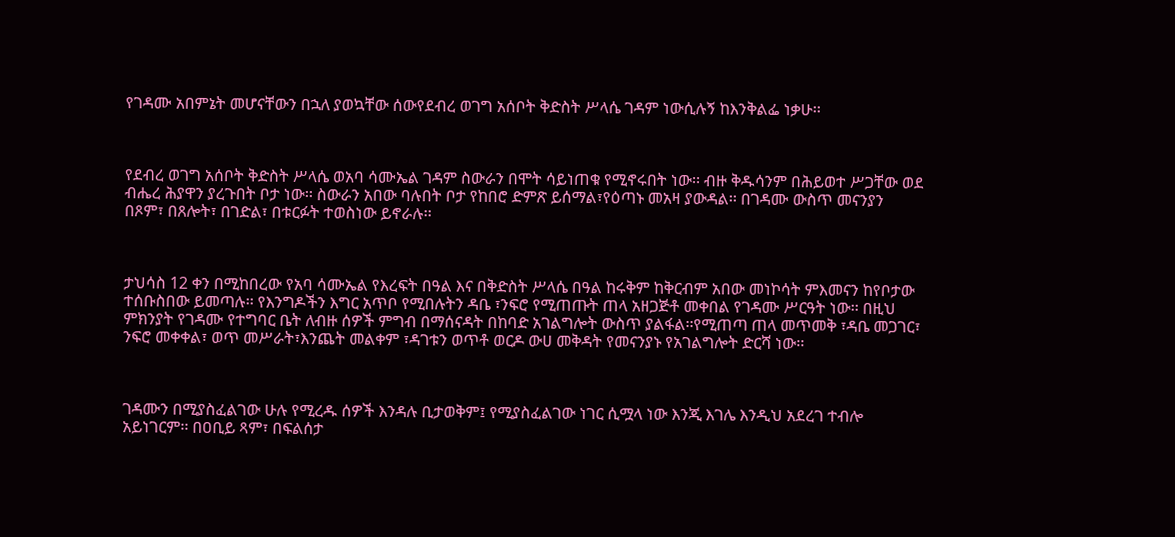የገዳሙ አበምኔት መሆናቸውን በኋለ ያወኳቸው ሰውየደብረ ወገግ አሰቦት ቅድስት ሥላሴ ገዳም ነውሲሉኝ ከእንቅልፌ ነቃሁ፡፡



የደብረ ወገግ አሰቦት ቅድስት ሥላሴ ወአባ ሳሙኤል ገዳም ስውራን በሞት ሳይነጠቁ የሚኖሩበት ነው፡፡ ብዙ ቅዱሳንም በሕይወተ ሥጋቸው ወደ ብሔረ ሕያዋን ያረጉበት ቦታ ነው፡፡ ስውራን አበው ባሉበት ቦታ የከበሮ ድምጽ ይሰማል፣የዕጣኑ መአዛ ያውዳል፡፡ በገዳሙ ውስጥ መናንያን በጾም፣ በጸሎት፣ በገድል፣ በቱርፉት ተወስነው ይኖራሉ፡፡



ታህሳስ 12 ቀን በሚከበረው የአባ ሳሙኤል የእረፍት በዓል እና በቅድስት ሥላሴ በዓል ከሩቅም ከቅርብም አበው መነኮሳት ምእመናን ከየቦታው ተሰቡስበው ይመጣሉ፡፡ የእንግዶችን እግር አጥቦ የሚበሉትን ዳቤ ፣ንፍሮ የሚጠጡት ጠላ አዘጋጅቶ መቀበል የገዳሙ ሥርዓት ነው፡፡ በዚህ ምክንያት የገዳሙ የተግባር ቤት ለብዙ ሰዎች ምግብ በማሰናዳት በከባድ አገልግሎት ውስጥ ያልፋል፡፡የሚጠጣ ጠላ መጥመቅ ፣ዳቤ መጋገር፣ ንፍሮ መቀቀል፣ ወጥ መሥራት፣እንጨት መልቀም ፣ዳገቱን ወጥቶ ወርዶ ውሀ መቅዳት የመናንያኑ የአገልግሎት ድርሻ ነው፡፡



ገዳሙን በሚያስፈልገው ሁሉ የሚረዱ ሰዎች እንዳሉ ቢታወቅም፤ የሚያስፈልገው ነገር ሲሟላ ነው እንጂ እገሌ እንዲህ አደረገ ተብሎ አይነገርም፡፡ በዐቢይ ጻም፣ በፍልሰታ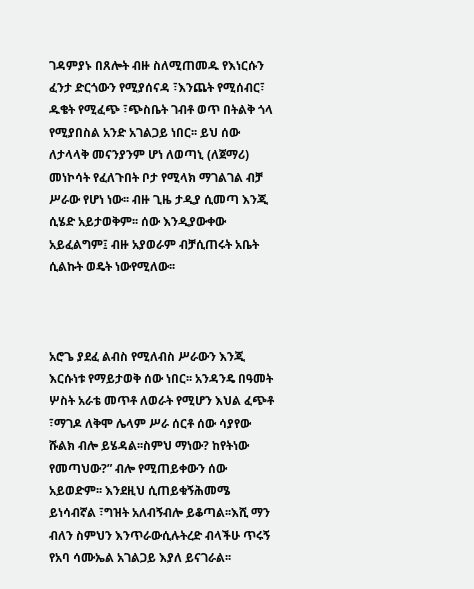ገዳምያኑ በጸሎት ብዙ ስለሚጠመዱ የእነርሱን ፈንታ ድርጎውን የሚያሰናዳ ፣እንጨት የሚሰብር፣ ዱቄት የሚፈጭ ፣ጭስቤት ገብቶ ወጥ በትልቅ ጎላ የሚያበስል አንድ አገልጋይ ነበር፡፡ ይህ ሰው ለታላላቅ መናንያንም ሆነ ለወጣኒ (ለጀማሪ) መነኮሳት የፈለጉበት ቦታ የሚላክ ማገልገል ብቻ ሥራው የሆነ ነው፡፡ ብዙ ጊዜ ታዲያ ሲመጣ እንጂ ሲሄድ አይታወቅም፡፡ ሰው እንዲያውቀው አይፈልግም፤ ብዙ አያወራም ብቻሲጠሩት አቤት ሲልኩት ወዴት ነውየሚለው፡፡



አሮጌ ያደፈ ልብስ የሚለብስ ሥራውን እንጂ እርሱነቱ የማይታወቅ ሰው ነበር፡፡ አንዳንዴ በዓመት ሦስት አራቴ መጥቶ ለወራት የሚሆን እህል ፈጭቶ ፣ማገዶ ለቅሞ ሌላም ሥራ ሰርቶ ሰው ሳያየው ሹልክ ብሎ ይሄዳል፡፡ስምህ ማነው? ከየትነው የመጣህው?” ብሎ የሚጠይቀውን ሰው አይወድም፡፡ እንደዚህ ሲጠይቁኝሕመሜ ይነሳብኛል ፣ግዝት አለብኝብሎ ይቆጣል፡፡እሺ ማን ብለን ስምህን እንጥራውሲሉትረድ ብላችሁ ጥሩኝ የአባ ሳሙኤል አገልጋይ እያለ ይናገራል፡፡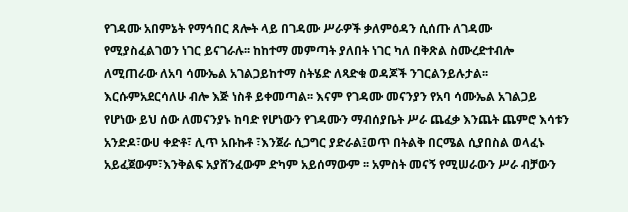የገዳሙ አበምኔት የማኅበር ጸሎት ላይ በገዳሙ ሥራዎች ቃለምዕዳን ሲሰጡ ለገዳሙ የሚያስፈልገወን ነገር ይናገራሉ፡፡ ከከተማ መምጣት ያለበት ነገር ካለ በቅጽል ስሙረድተብሎ ለሚጠራው ለአባ ሳሙኤል አገልጋይከተማ ስትሄድ ለጻድቁ ወዳጆች ንገርልንይሉታል፡፡ እርሱምአደርሳለሁ ብሎ እጅ ነስቶ ይቀመጣል፡፡ እናም የገዳሙ መናንያን የአባ ሳሙኤል አገልጋይ የሆነው ይህ ሰው ለመናንያኑ ከባድ የሆነውን የገዳሙን ማብሰያቤት ሥራ ጨፈቃ እንጨት ጨምሮ እሳቱን አንድዶ፣ውሀ ቀድቶ፣ ሊጥ አቡኩቶ ፣እንጀራ ሲጋግር ያድራል፤ወጥ በትልቅ በርሜል ሲያበስል ወላፈኑ አይፈጀውም፣እንቅልፍ አያሸንፈውም ድካም አይሰማውም ፡፡ አምስት መናኝ የሚሠራውን ሥራ ብቻውን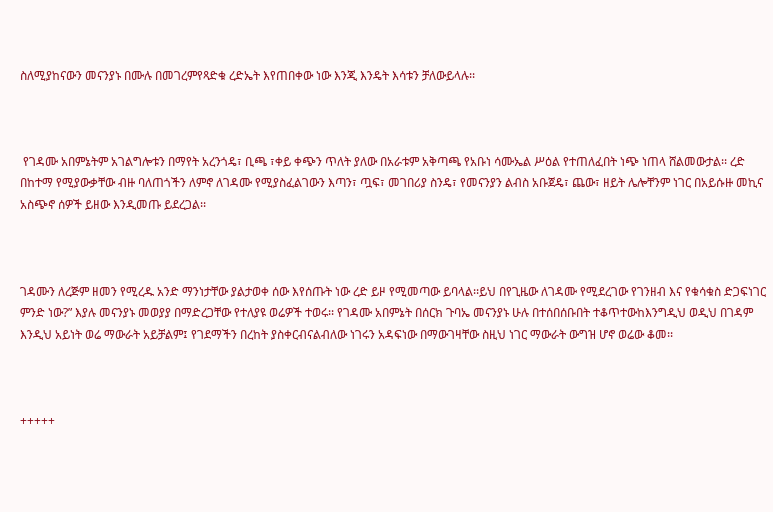ስለሚያከናውን መናንያኑ በሙሉ በመገረምየጻድቁ ረድኤት እየጠበቀው ነው እንጂ እንዴት እሳቱን ቻለውይላሉ፡፡



 የገዳሙ አበምኔትም አገልግሎቱን በማየት አረንጎዴ፣ ቢጫ ፣ቀይ ቀጭን ጥለት ያለው በአራቱም አቅጣጫ የአቡነ ሳሙኤል ሥዕል የተጠለፈበት ነጭ ነጠላ ሸልመውታል፡፡ ረድ በከተማ የሚያውቃቸው ብዙ ባለጠጎችን ለምኖ ለገዳሙ የሚያስፈልገውን እጣን፣ ጧፍ፣ መገበሪያ ስንዴ፣ የመናንያን ልብስ አቡጀዴ፣ ጨው፣ ዘይት ሌሎቸንም ነገር በአይሱዙ መኪና አስጭኖ ሰዎች ይዘው እንዲመጡ ይደረጋል፡፡



ገዳሙን ለረጅም ዘመን የሚረዱ አንድ ማንነታቸው ያልታወቀ ሰው እየሰጡት ነው ረድ ይዞ የሚመጣው ይባላል፡፡ይህ በየጊዜው ለገዳሙ የሚደረገው የገንዘብ እና የቁሳቁስ ድጋፍነገር ምንድ ነው?” እያሉ መናንያኑ መወያያ በማድረጋቸው የተለያዩ ወሬዎች ተወሩ፡፡ የገዳሙ አበምኔት በሰርክ ጉባኤ መናንያኑ ሁሉ በተሰበሰቡበት ተቆጥተውከእንግዲህ ወዲህ በገዳም እንዲህ አይነት ወሬ ማውራት አይቻልም፤ የገደማችን በረከት ያስቀርብናልብለው ነገሩን አዳፍነው በማውገዛቸው ስዚህ ነገር ማውራት ውግዝ ሆኖ ወሬው ቆመ፡፡



+++++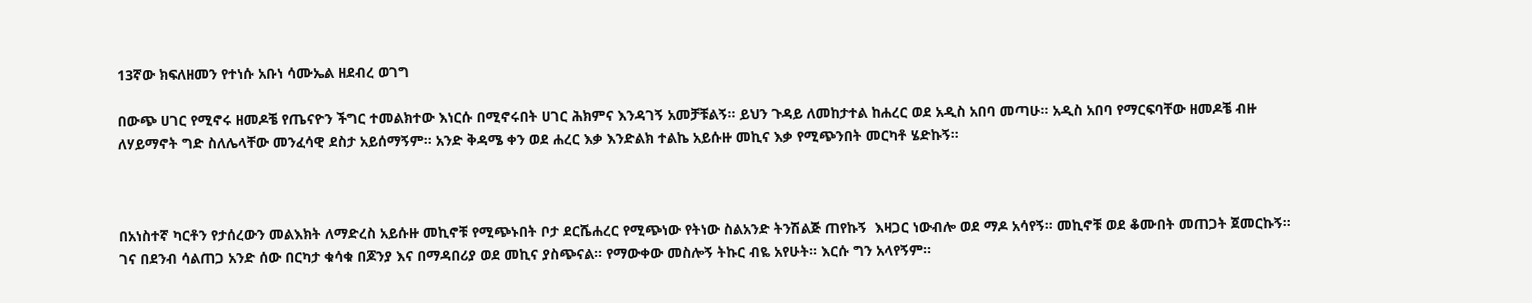13ኛው ክፍለዘመን የተነሱ አቡነ ሳሙኤል ዘደብረ ወገግ

በውጭ ሀገር የሚኖሩ ዘመዶቼ የጤናዮን ችግር ተመልክተው እነርሱ በሚኖሩበት ሀገር ሕክምና እንዳገኝ አመቻቹልኝ፡፡ ይህን ጉዳይ ለመከታተል ከሐረር ወደ አዲስ አበባ መጣሁ፡፡ አዲስ አበባ የማርፍባቸው ዘመዶቼ ብዙ ለሃይማኖት ግድ ስለሌላቸው መንፈሳዊ ደስታ አይሰማኝም፡፡ አንድ ቅዳሜ ቀን ወደ ሐረር እቃ እንድልክ ተልኬ አይሱዙ መኪና እቃ የሚጭንበት መርካቶ ሄድኩኝ፡፡



በአነስተኛ ካርቶን የታሰረውን መልእክት ለማድረስ አይሱዙ መኪኖቹ የሚጭኑበት ቦታ ደርሼሐረር የሚጭነው የትነው ስልአንድ ትንሽልጅ ጠየኩኝ  እዛጋር ነውብሎ ወደ ማዶ አሳየኝ፡፡ መኪኖቹ ወደ ቆሙበት መጠጋት ጀመርኩኝ፡፡ ገና በደንብ ሳልጠጋ አንድ ሰው በርካታ ቁሳቁ በጆንያ እና በማዳበሪያ ወደ መኪና ያስጭናል፡፡ የማውቀው መስሎኝ ትኩር ብዬ አየሁት፡፡ እርሱ ግን አላየኝም፡፡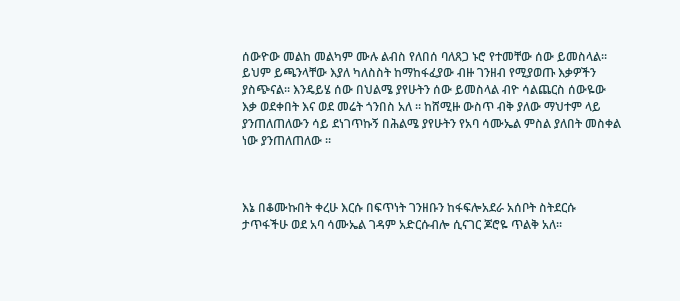ሰውዮው መልከ መልካም ሙሉ ልብስ የለበሰ ባለጸጋ ኑሮ የተመቸው ሰው ይመስላል፡፡ ይህም ይጫንላቸው እያለ ካለስስት ከማከፋፈያው ብዙ ገንዘብ የሚያወጡ እቃዎችን ያስጭናል፡፡ እንዴይሄ ሰው በህልሜ ያየሁትን ሰው ይመስላል ብዮ ሳልጨርስ ሰውዬው እቃ ወደቀበት እና ወደ መሬት ጎንበስ አለ ፡፡ ከሸሚዙ ውስጥ ብቅ ያለው ማህተም ላይ ያንጠለጠለውን ሳይ ደነገጥኩኝ በሕልሜ ያየሁትን የአባ ሳሙኤል ምስል ያለበት መስቀል ነው ያንጠለጠለው ፡፡



እኔ በቆሙኩበት ቀረሁ እርሱ በፍጥነት ገንዘቡን ከፋፍሎአደራ አሰቦት ስትደርሱ ታጥፋችሁ ወደ አባ ሳሙኤል ገዳም አድርሱብሎ ሲናገር ጆሮዬ ጥልቅ አለ፡፡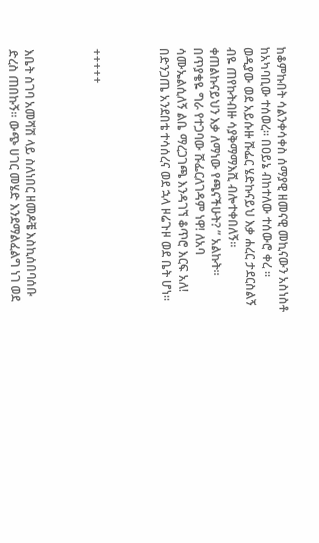ከቆምኩበት ሳልንቀሳቀስ ሰማያዊ ዘመናዊ መኪናውን አስነስቶ ከአካባቢው ተሰወረ፡፡ በዐይኔ ብከተለው ተሰውሮ ቀረ ፡፡ ወዲያው ወደ አይሱዙ ሹፌር ሄድኩናይህ እቃ ሐረር ታደርስልኝ ብዬ ጠየኩትብዙ ሳያቅማማእሺ ብሎተቀበለኝ፡፡ ቀጠልኩናይህን እቃ ለማነው የጫናችሁት? ” አልኩት፡፡ በጥያቄዬ ግራ የተጋባው ሹፌርለገዳም ነዋ! ለአባ ሳሙኤልሲለኝ ልቤ ማረጋገጫ እንዳገኘ ቆጥሮ እርፍ አለ! በድንጋጤ አንደበቴ ተሳሰረና ወደ ኋላ ዞሬጉዞ ወደ ቤት ሆነ፡፡



+++++



እቤት ስገባ አመሻሽ ላይ ስለነበር ዘመዶቼ እስኪሰበባሰቡ ድረስ ጠበኩኝ፡፡ ውጭ ሀገር መሄድ እንደማልፈልግ ነገ ወደ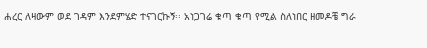ሐረር ለዛውም ወደ ገዳም እንደምሄድ ተናገርኩኝ፡፡ አነጋገሬ ቁጣ ቁጣ የሚል ስለነበር ዘመዶቼ ግራ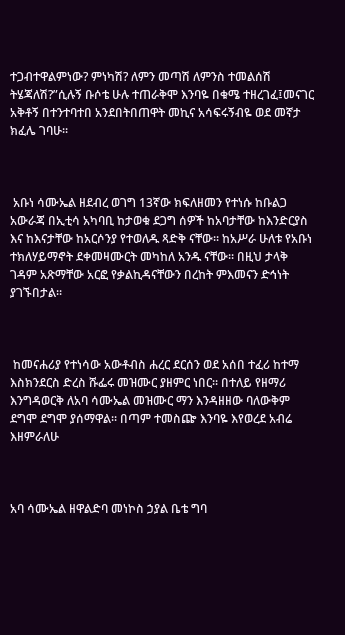ተጋብተዋልምነው? ምነካሽ? ለምን መጣሽ ለምንስ ተመልሰሽ ትሄጃለሽ?”ሲሉኝ ቡሶቴ ሁሉ ተጠራቅሞ እንባዬ በቁሜ ተዘረገፈ፤መናገር አቅቶኝ በተንተባተበ አንደበትበጠዋት መኪና አሳፍሩኝብዬ ወደ መኛታ ክፈሌ ገባሁ፡፡



 አቡነ ሳሙኤል ዘደብረ ወገግ 13ኛው ክፍለዘመን የተነሱ ከቡልጋ አውራጃ በኢቲሳ አካባቢ ከታወቁ ደጋግ ሰዎች ከአባታቸው ከእንድርያስ እና ከእናታቸው ከአርሶንያ የተወለዱ ጻድቅ ናቸው፡፡ ከአሥራ ሁለቱ የአቡነ ተክለሃይማኖት ደቀመዛሙርት መካከለ አንዱ ናቸው፡፡ በዚህ ታላቅ ገዳም አጽማቸው አርፎ የቃልኪዳናቸውን በረከት ምእመናን ድኅነት ያገኙበታል፡፡



 ከመናሐሪያ የተነሳው አውቶብስ ሐረር ደርሰን ወደ አሰበ ተፈሪ ከተማ እስክንደርስ ድረስ ሹፌሩ መዝሙር ያዘምር ነበር፡፡ በተለይ የዘማሪ እንግዳወርቅ ለአባ ሳሙኤል መዝሙር ማን እንዳዘዘው ባለውቅም ደግሞ ደግሞ ያሰማዋል፡፡ በጣም ተመስጬ እንባዬ እየወረደ አብሬ እዘምራለሁ



አባ ሳሙኤል ዘዋልድባ መነኮስ ኃያል ቤቴ ግባ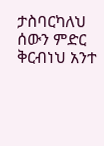ታስባርካለህ ሰውን ምድር ቅርብነህ አንተ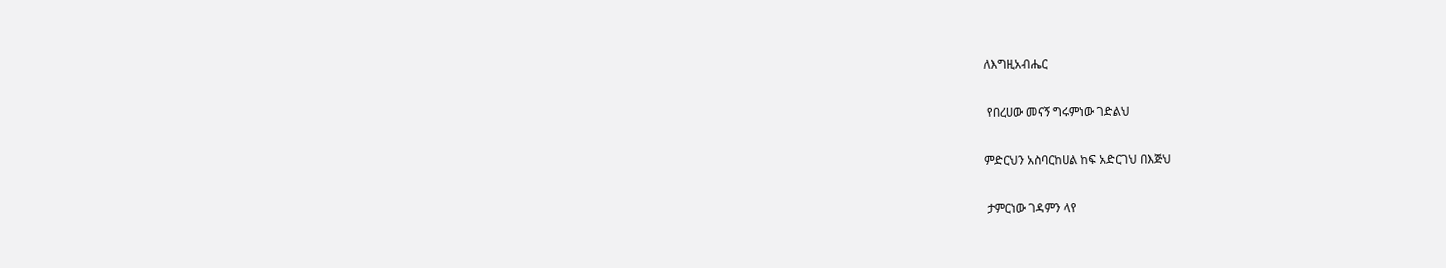ለእግዚአብሔር

 የበረሀው መናኝ ግሩምነው ገድልህ

ምድርህን አስባርከሀል ከፍ አድርገህ በእጅህ

 ታምርነው ገዳምን ላየ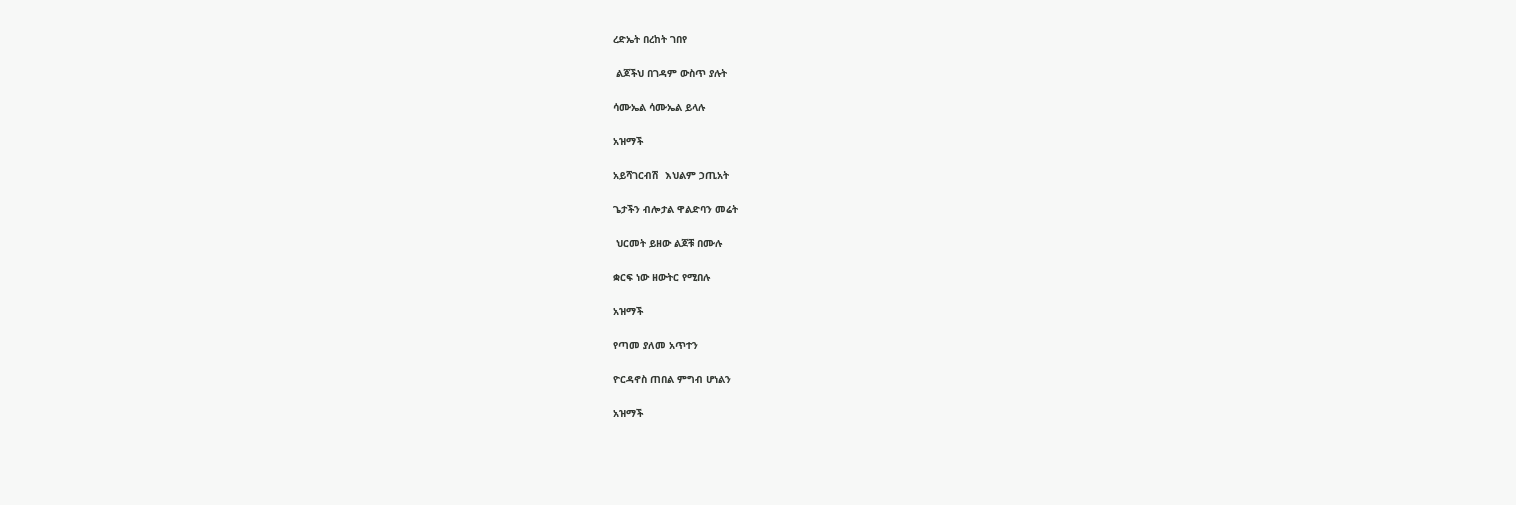ረድኤት በረከት ገበየ

 ልጆችህ በገዳም ውስጥ ያሉት

ሳሙኤል ሳሙኤል ይላሉ

አዝማች

አይሻገርብሽ  እህልም ኃጢአት

ጌታችን ብሎታል ዋልድባን መሬት

 ህርመት ይዘው ልጆቹ በሙሉ

ቋርፍ ነው ዘውትር የሚበሉ

አዝማች

የጣመ ያለመ አጥተን

ዮርዳኖስ ጠበል ምግብ ሆነልን

አዝማች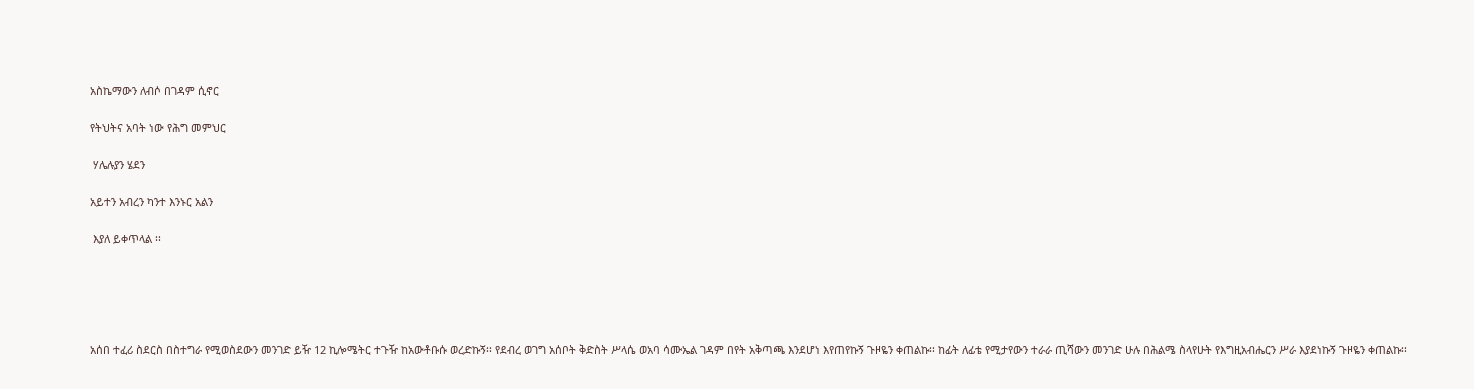አስኬማውን ለብሶ በገዳም ሲኖር

የትህትና አባት ነው የሕግ መምህር

 ሃሌሉያን ሄደን

አይተን አብረን ካንተ እንኑር አልን

 እያለ ይቀጥላል ፡፡





አሰበ ተፈሪ ስደርስ በስተግራ የሚወስደውን መንገድ ይዥ 12 ኪሎሜትር ተጉዥ ከአውቶቡሱ ወረድኩኝ፡፡ የደብረ ወገግ አሰቦት ቅድስት ሥላሴ ወአባ ሳሙኤል ገዳም በየት አቅጣጫ እንደሆነ እየጠየኩኝ ጉዞዬን ቀጠልኩ፡፡ ከፊት ለፊቴ የሚታየውን ተራራ ጢሻውን መንገድ ሁሉ በሕልሜ ስላየሁት የእግዚአብሔርን ሥራ እያደነኩኝ ጉዞዬን ቀጠልኩ፡፡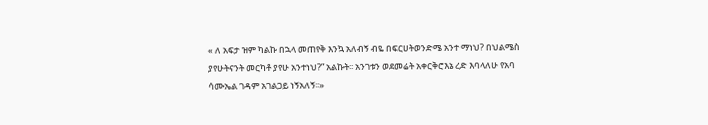« ለ አፍታ ዝም ካልኩ በኋላ መጠየቅ እንኳ አለብኝ ብዬ በፍርሀትወንድሜ አንተ ማነህ? በህልሜስ ያየሁትናንት መርካቶ ያየሁ አንተነህ?” አልኩት፡፡ አንገቱን ወደመሬት አቀርቅሮእኔ ረድ እባላለሁ የአባ ሳሙኤል ገዳም አገልጋይ ነኝአለኝ፡፡»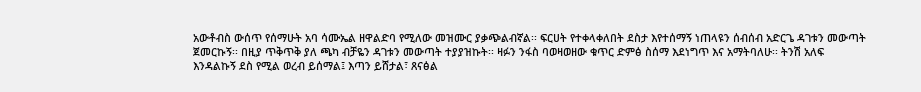አውቶብስ ውሰጥ የሰማሁት አባ ሳሙኤል ዘዋልድባ የሚለው መዝሙር ያቃጭልብኛል፡፡ ፍርሀት የተቀላቀለበት ደስታ እየተሰማኝ ነጠላዩን ሰብሰብ አድርጌ ዳገቱን መውጣት ጀመርኩኝ፡፡ በዚያ ጥቅጥቅ ያለ ጫካ ብቻዬን ዳገቱን መውጣት ተያያዝኩት፡፡ ዛፉን ንፋስ ባወዛወዘው ቁጥር ድምፅ ስሰማ እደነግጥ እና አማትባለሁ፡፡ ትንሽ አለፍ እንዳልኩኝ ደስ የሚል ወረብ ይሰማል፤ እጣን ይሸታል፣ ጸናፅል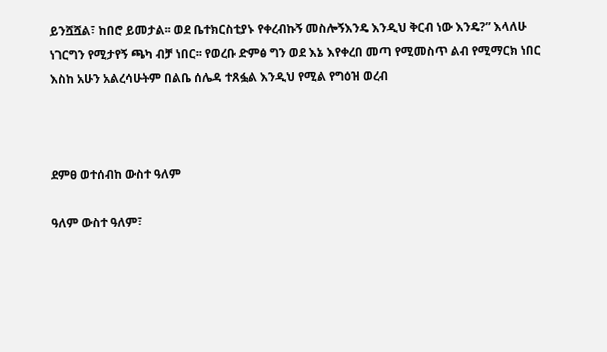ይንሿሿል፣ ከበሮ ይመታል፡፡ ወደ ቤተክርስቲያኑ የቀረብኩኝ መስሎኝእንዴ እንዲህ ቅርብ ነው እንዴ?” እላለሁ ነገርግን የሚታየኝ ጫካ ብቻ ነበር፡፡ የወረቡ ድምፅ ግን ወደ እኔ እየቀረበ መጣ የሚመስጥ ልብ የሚማርክ ነበር እስከ አሁን አልረሳሁትም በልቤ ሰሌዳ ተጸፏል እንዲህ የሚል የግዕዝ ወረብ



ደምፀ ወተሰብከ ውስተ ዓለም

ዓለም ውስተ ዓለም፣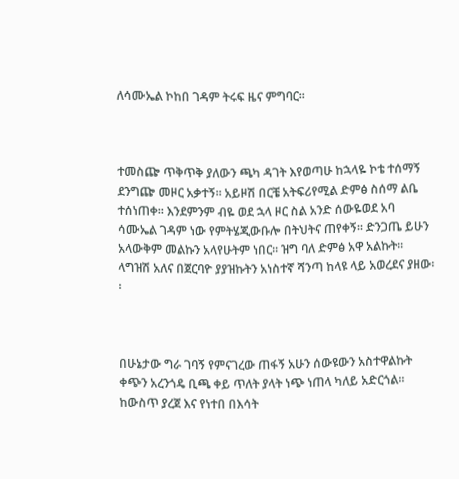ለሳሙኤል ኮከበ ገዳም ትሩፍ ዜና ምግባር፡፡



ተመስጬ ጥቅጥቅ ያለውን ጫካ ዳገት እየወጣሁ ከኋላዬ ኮቴ ተሰማኝ ደንግጬ መዞር አቃተኝ፡፡ አይዞሽ በርቼ አትፍሪየሚል ድምፅ ስሰማ ልቤ ተሰነጠቀ፡፡ እንደምንም ብዬ ወደ ኋላ ዞር ስል አንድ ሰውዬወደ አባ ሳሙኤል ገዳም ነው የምትሄጂውቡሎ በትህትና ጠየቀኝ፡፡ ድንጋጤ ይሁን አላውቅም መልኩን አላየሁትም ነበር፡፡ ዝግ ባለ ድምፅ አዋ አልኩት፡፡ ላግዝሽ አለና በጀርባዮ ያያዝኩትን አነስተኛ ሻንጣ ከላዩ ላይ አወረደና ያዘው፡፡



በሁኔታው ግራ ገባኝ የምናገረው ጠፋኝ አሁን ሰውዩውን አስተዋልኩት ቀጭን አረንጎዴ ቢጫ ቀይ ጥለት ያላት ነጭ ነጠላ ካለይ አድርጎል፡፡ ከውስጥ ያረጀ እና የነተበ በእሳት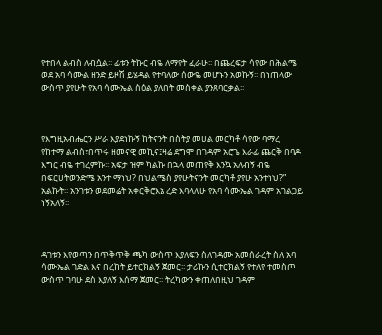የተበላ ልብስ ለብሷል፡፡ ፊቱን ትኩር ብዬ ለማየት ፈራሁ፡፡ በጨረፍታ ሳየው በሕልሜ ወደ አባ ሳሙል ዘንድ ይዞሽ ይሄዳል የተባለው ሰውዬ መሆኑን አወኩኝ፡፡ በነጠላው ውስጥ ያየሁት የአባ ሳሙኤል ስዕል ያለበት መስቀል ያንጸባርቃል፡፡



የእግዚአብሔርን ሥራ እያደነኩኝ ከትናንት በስትያ መሀል መርካቶ ሳየው ባማረ የከተማ ልብስ፣በጥሩ ዘመናዊ መኪና፤ዛሬ ደግሞ በገዳም አሮጌ እራፊ ጨርቅ በባዶ እግር ብዬ ተገረምኩ፡፡ አፍታ ዝም ካልኩ በኋላ መጠየቅ እንኳ አለብኝ ብዬ በፍርሀትወንድሜ አንተ ማነህ? በህልሜስ ያየሁትናንት መርካቶ ያየሁ አንተነህ?” አልኩት፡፡ አንገቱን ወደመሬት አቀርቅሮእኔ ረድ እባላለሁ የአባ ሳሙኤል ገዳም አገልጋይ ነኝአለኝ፡፡



ዳገቱን እየወጣን በጥቅጥቅ ጫካ ውስጥ እያለፍን ስለገዳሙ አመሰራረት ስለ አባ ሳሙኤል ገድል እና በረከት ይተርክልኝ ጀመር፡፡ ታሪኩን ሲተርክልኝ የተለየ ተመስጦ ውስጥ ገባሁ ደስ እያለኝ እሰማ ጀመር፡፡ ትረካውን ቀጠለበዚህ ገዳም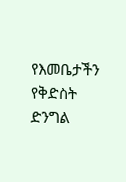የእመቤታችን የቅድስት ድንግል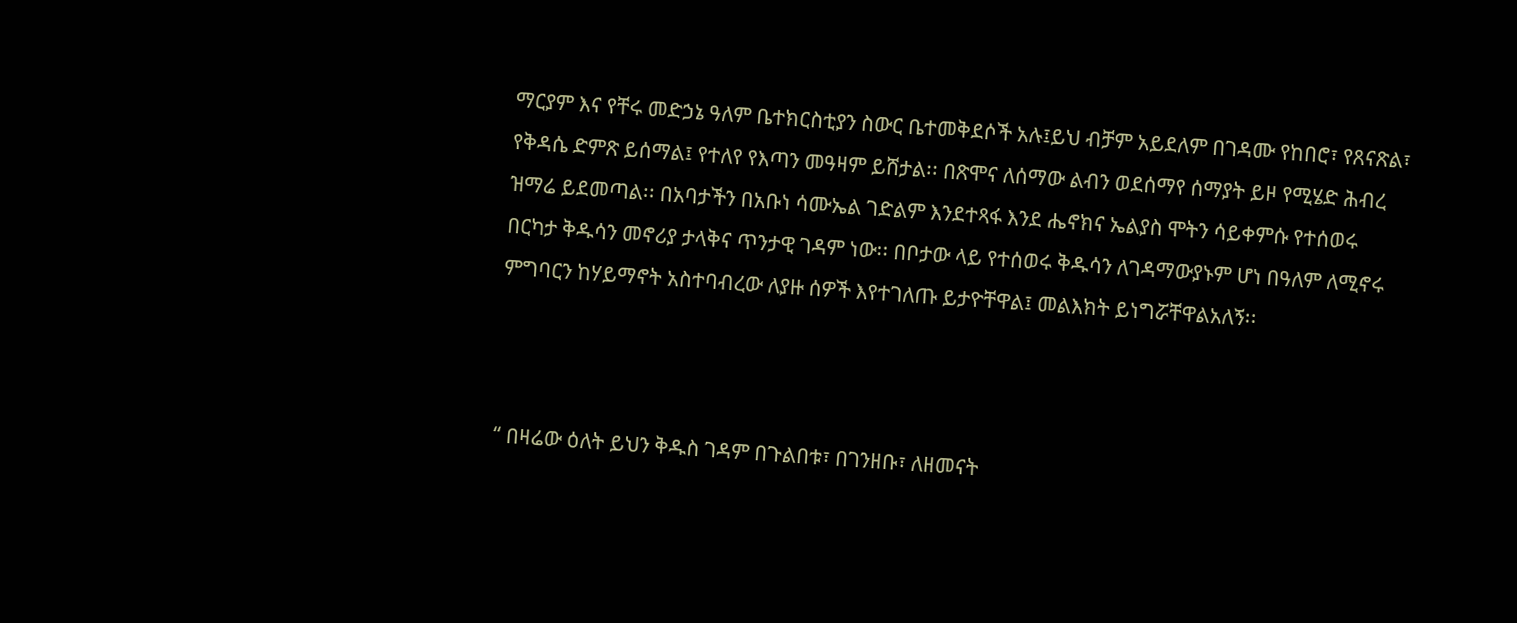ማርያም እና የቸሩ መድኃኔ ዓለም ቤተክርስቲያን ስውር ቤተመቅደሶች አሉ፤ይህ ብቻም አይደለም በገዳሙ የከበሮ፣ የጸናጽል፣ የቅዳሴ ድምጽ ይሰማል፤ የተለየ የእጣን መዓዛም ይሸታል፡፡ በጽሞና ለሰማው ልብን ወደሰማየ ሰማያት ይዞ የሚሄድ ሕብረ ዝማሬ ይደመጣል፡፡ በአባታችን በአቡነ ሳሙኤል ገድልም እንደተጻፋ እንደ ሔኖክና ኤልያስ ሞትን ሳይቀምሱ የተሰወሩ በርካታ ቅዱሳን መኖሪያ ታላቅና ጥንታዊ ገዳም ነው፡፡ በቦታው ላይ የተሰወሩ ቅዱሳን ለገዳማውያኑም ሆነ በዓለም ለሚኖሩ ምግባርን ከሃይማኖት አስተባብረው ለያዙ ሰዎች እየተገለጡ ይታዮቸዋል፤ መልእክት ይነግሯቸዋልአለኝ፡፡



“ በዛሬው ዕለት ይህን ቅዱስ ገዳም በጉልበቱ፣ በገንዘቡ፣ ለዘመናት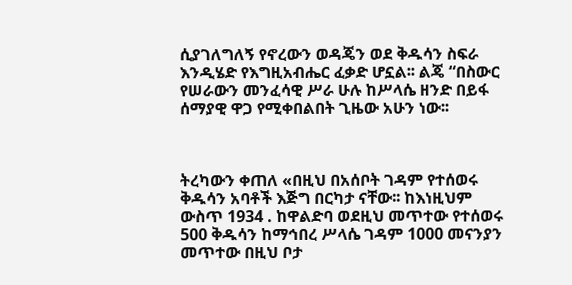ሲያገለግለኝ የኖረውን ወዳጄን ወደ ቅዱሳን ስፍራ እንዲሄድ የእግዚአብሔር ፈቃድ ሆኗል፡፡ ልጄ “በስውር የሠራውን መንፈሳዊ ሥራ ሁሉ ከሥላሴ ዘንድ በይፋ ሰማያዊ ዋጋ የሚቀበልበት ጊዜው አሁን ነው፡፡



ትረካውን ቀጠለ «በዚህ በአሰቦት ገዳም የተሰወሩ ቅዱሳን አባቶች እጅግ በርካታ ናቸው፡፡ ከእነዚህም ውስጥ 1934 . ከዋልድባ ወደዚህ መጥተው የተሰወሩ 500 ቅዱሳን ከማኅበረ ሥላሴ ገዳም 1000 መናንያን መጥተው በዚህ ቦታ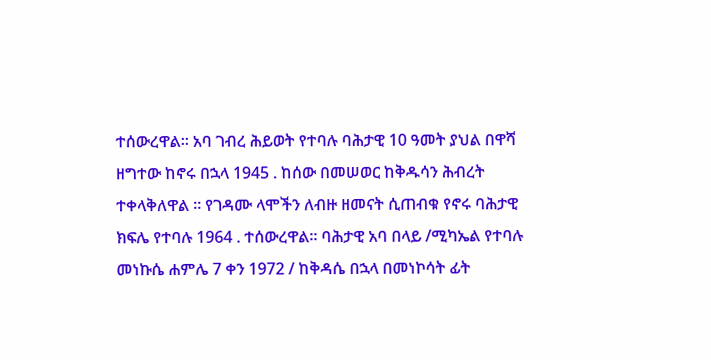ተሰውረዋል፡፡ አባ ገብረ ሕይወት የተባሉ ባሕታዊ 10 ዓመት ያህል በዋሻ ዘግተው ከኖሩ በኋላ 1945 . ከሰው በመሠወር ከቅዱሳን ሕብረት ተቀላቅለዋል ፡፡ የገዳሙ ላሞችን ለብዙ ዘመናት ሲጠብቁ የኖሩ ባሕታዊ ክፍሌ የተባሉ 1964 . ተሰውረዋል፡፡ ባሕታዊ አባ በላይ /ሚካኤል የተባሉ መነኩሴ ሐምሌ 7 ቀን 1972 / ከቅዳሴ በኋላ በመነኮሳት ፊት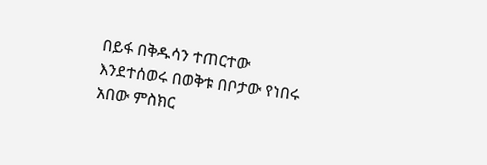በይፋ በቅዱሳን ተጠርተው እንደተሰወሩ በወቅቱ በቦታው የነበሩ አበው ምስክር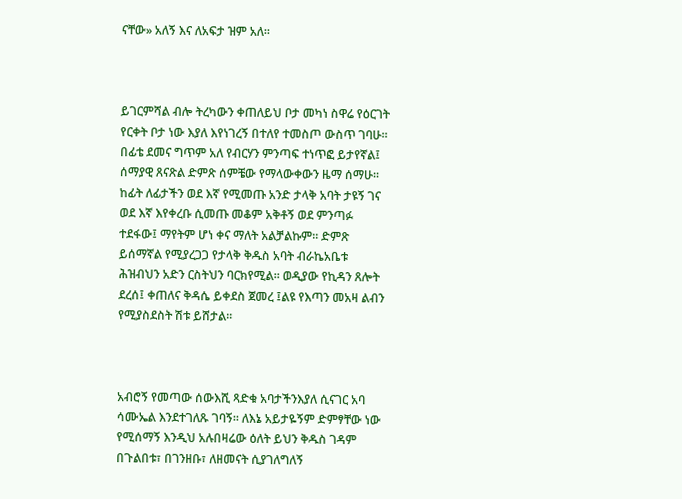ናቸው» አለኝ እና ለአፍታ ዝም አለ፡፡



ይገርምሻል ብሎ ትረካውን ቀጠለይህ ቦታ መካነ ስዋሬ የዕርገት የርቀት ቦታ ነው እያለ እየነገረኝ በተለየ ተመስጦ ውስጥ ገባሁ፡፡በፊቴ ደመና ግጥም አለ የብርሃን ምንጣፍ ተነጥፎ ይታየኛል፤ ሰማያዊ ጸናጽል ድምጽ ሰምቼው የማላውቀውን ዜማ ሰማሁ፡፡ ከፊት ለፊታችን ወደ እኛ የሚመጡ አንድ ታላቅ አባት ታዩኝ ገና ወደ እኛ እየቀረቡ ሲመጡ መቆም አቅቶኝ ወደ ምንጣፉ ተደፋው፤ ማየትም ሆነ ቀና ማለት አልቻልኩም፡፡ ድምጽ ይሰማኛል የሚያረጋጋ የታላቅ ቅዱስ አባት ብራኬአቤቱ ሕዝብህን አድን ርስትህን ባርክየሚል፡፡ ወዲያው የኪዳን ጸሎት ደረሰ፤ ቀጠለና ቅዳሴ ይቀደስ ጀመረ ፤ልዩ የእጣን መአዛ ልብን የሚያስደስት ሽቱ ይሸታል፡፡



አብሮኝ የመጣው ሰውእሺ ጻድቁ አባታችንእያለ ሲናገር አባ ሳሙኤል እንደተገለጹ ገባኝ፡፡ ለእኔ አይታዬኝም ድምፃቸው ነው የሚሰማኝ እንዲህ አሉበዛሬው ዕለት ይህን ቅዱስ ገዳም በጉልበቱ፣ በገንዘቡ፣ ለዘመናት ሲያገለግለኝ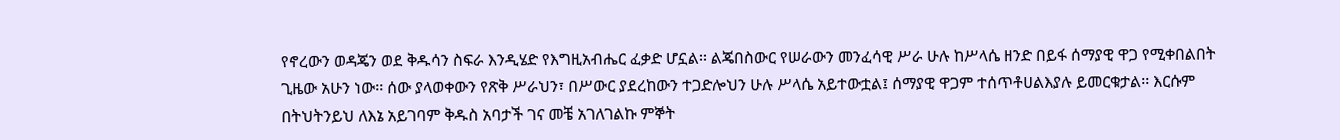የኖረውን ወዳጄን ወደ ቅዱሳን ስፍራ እንዲሄድ የእግዚአብሔር ፈቃድ ሆኗል፡፡ ልጄበስውር የሠራውን መንፈሳዊ ሥራ ሁሉ ከሥላሴ ዘንድ በይፋ ሰማያዊ ዋጋ የሚቀበልበት ጊዜው አሁን ነው፡፡ ሰው ያላወቀውን የጽቅ ሥራህን፣ በሥውር ያደረከውን ተጋድሎህን ሁሉ ሥላሴ አይተውቷል፤ ሰማያዊ ዋጋም ተሰጥቶሀልእያሉ ይመርቁታል፡፡ እርሱም በትህትንይህ ለእኔ አይገባም ቅዱስ አባታች ገና መቼ አገለገልኩ ምኞት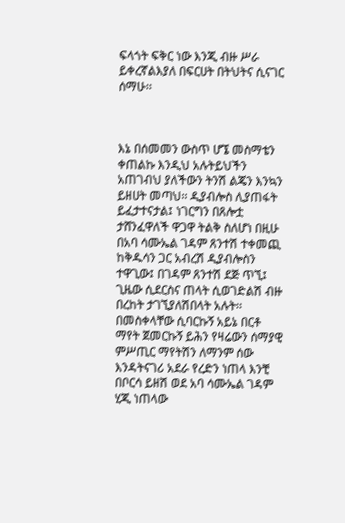ፍላጎት ፍቅር ነው እንጂ ብዙ ሥራ ይቀረኛልእያለ በፍርሀት በትህትና ሲናገር ሰማሁ፡፡



እኔ በሰመመን ውስጥ ሆኜ መስማቴን ቀጠልኩ እንዲህ አሉትይህችን አጠገብህ ያለችውን ትንሽ ልጄን እንኳን ይዘሀት መጣህ፡፡ ዲያብሎስ ሊያጠፋት ይፈታተናታል፤ ነገርግን በጸሎቷ ታሸንፈዋለች ዋጋዋ ትልቅ ስለሆነ በዚሁ በአባ ሳሙኤል ገዳም ጸንተሽ ተቀመጪ ከቅዱሳን ጋር አብረሽ ዲያብሎስን ተዋጊው፤ በገዳም ጸንተሽ ደጅ ጥኚ፤ ጊዜው ሲደርስና ጠላት ሲወገድልሽ ብዙ በረከት ታገኚያለሽበላት አሉት፡፡ በመስቀላቸው ሲባርኩኝ አይኔ በርቶ ማየት ጀመርኩኝ ይሕን የዛሬውን ሰማያዊ ምሥጢር ማየትሽን ለማንም ሰው እንዳትናገሪ አደራ የረድን ነጠላ እንቺ በቦርሳ ይዘሽ ወደ አባ ሳሙኤል ገዳም ሂጂ ነጠላው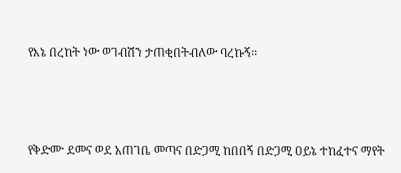የእኔ በረከት ነው ወገብሽን ታጠቂበትብለው ባረኩኝ፡፡



የቅድሙ ደመና ወደ አጠገቤ መጣና በድጋሚ ከበበኝ በድጋሚ ዐይኔ ተከፈተና ማየት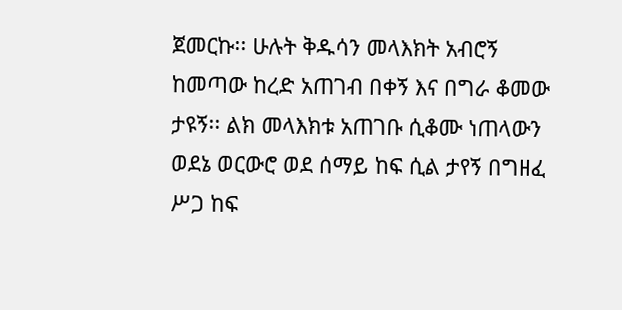ጀመርኩ፡፡ ሁሉት ቅዱሳን መላእክት አብሮኝ ከመጣው ከረድ አጠገብ በቀኝ እና በግራ ቆመው ታዩኝ፡፡ ልክ መላእክቱ አጠገቡ ሲቆሙ ነጠላውን ወደኔ ወርውሮ ወደ ሰማይ ከፍ ሲል ታየኝ በግዘፈ ሥጋ ከፍ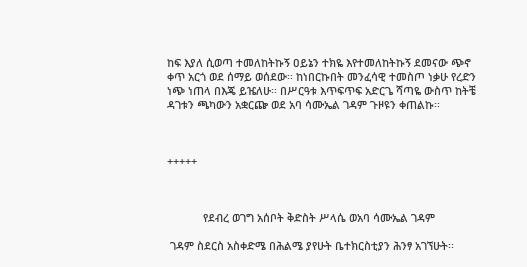ከፍ እያለ ሲወጣ ተመለከትኩኝ ዐይኔን ተክዬ እየተመለከትኩኝ ደመናው ጭኖ ቀጥ አርጎ ወደ ሰማይ ወሰደው፡፡ ከነበርኩበት መንፈሳዊ ተመስጦ ነቃሁ የረድን ነጭ ነጠላ በእጄ ይዤለሁ፡፡ በሥርዓቱ እጥፍጥፍ አድርጌ ሻጣዬ ውስጥ ከትቼ ዳገቱን ጫካውን አቋርጬ ወደ አባ ሳሙኤል ገዳም ጉዞዩን ቀጠልኩ፡፡



+++++



            የደብረ ወገግ አሰቦት ቅድስት ሥላሴ ወአባ ሳሙኤል ገዳም

 ገዳም ስደርስ አስቀድሜ በሕልሜ ያየሁት ቤተክርስቲያን ሕንፃ አገኘሁት፡፡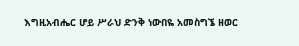እግዚአብሔር ሆይ ሥራህ ድንቅ ነውበዬ አመስግኜ ዘወር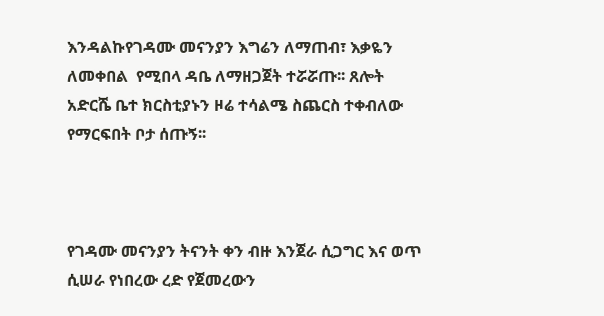እንዳልኩየገዳሙ መናንያን እግሬን ለማጠብ፣ እቃዬን ለመቀበል  የሚበላ ዳቤ ለማዘጋጀት ተሯሯጡ፡፡ ጸሎት አድርሼ ቤተ ክርስቲያኑን ዞሬ ተሳልሜ ስጨርስ ተቀብለው የማርፍበት ቦታ ሰጡኝ፡፡



የገዳሙ መናንያን ትናንት ቀን ብዙ እንጀራ ሲጋግር እና ወጥ ሲሠራ የነበረው ረድ የጀመረውን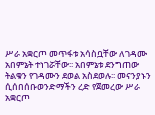ሥራ አቋርጦ መጥፋቱ አሳስቧቸው ለገዳሙ አበምኔት ተነገሯቸው፡፡ አበምኔቱ ደንግጠው ትልቁን የገዳሙን ደወል አስደወሉ፡፡ መናንያኑን ሲሰበሰቡወንድማችን ረድ የጀመረው ሥራ አቋርጦ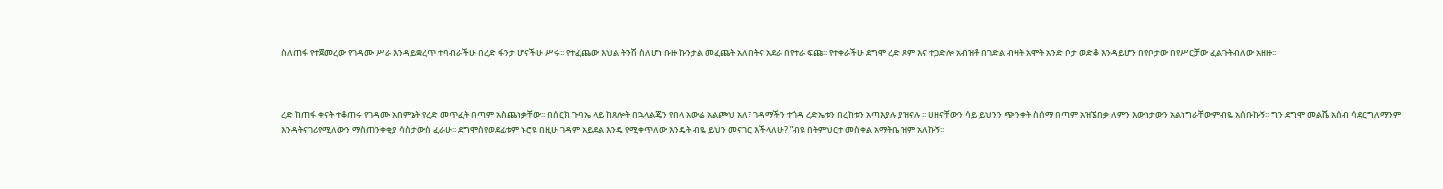ስለጠፋ የተጀመረው የገዳሙ ሥራ እንዳይቋረጥ ተባብራችሁ በረድ ፋንታ ሆናችሁ ሥሩ፡፡ የተፈጨው እህል ትንሽ ስለሆነ ቡዙ ኩንታል መፈጨት አለበትና አደራ በየተራ ፍጩ፡፡ የተቀራችሁ ደግሞ ረድ ጾም እና ተጋድሎ አብዝቶ በገድል ብዛት አሞት አንድ ቦታ ወድቆ እንዳይሆን በየቦታው በየሥርቻው ፈልጉትብለው አዘዙ፡፡



ረድ ከጠፋ ቀናት ተቆጠሩ የገዳሙ አበምኔት የረድ መጥፈት በጣም አስጨነቃቸው፡፡ በሰርክ ጉባኤ ላይ ከጸሎት በኋላልጄን የበላ አውሬ አልጮህ አለ፣ ገዳማችን ተጎዳ ረድኤቱን በረከቱን አጣእያሉ ያዝናሉ ፡፡ ሀዘናቸውን ሳይ ይህንን ጭንቀት ስሰማ በጣም አዝኜበቃ ለምን እውነታውን አልነግራቸውምብዬ አሰቡኩኝ፡፡ ግን ደግሞ መልሼ አሰብ ሳደርግለማንም እንዳትናገሪየሚለውን ማስጠንቀቂያ ሳስታውስ ፈራሁ፡፡ ደግሞስየወደፊቱም ኑሮዩ በዚሁ ገዳም አይደል እንዴ የሚቀጥለው እንዴት ብዬ ይህን መናገር እችላለሁ? ”ብዩ በትምህርተ መስቀል አማትቤ ዝም አለኩኝ፡፡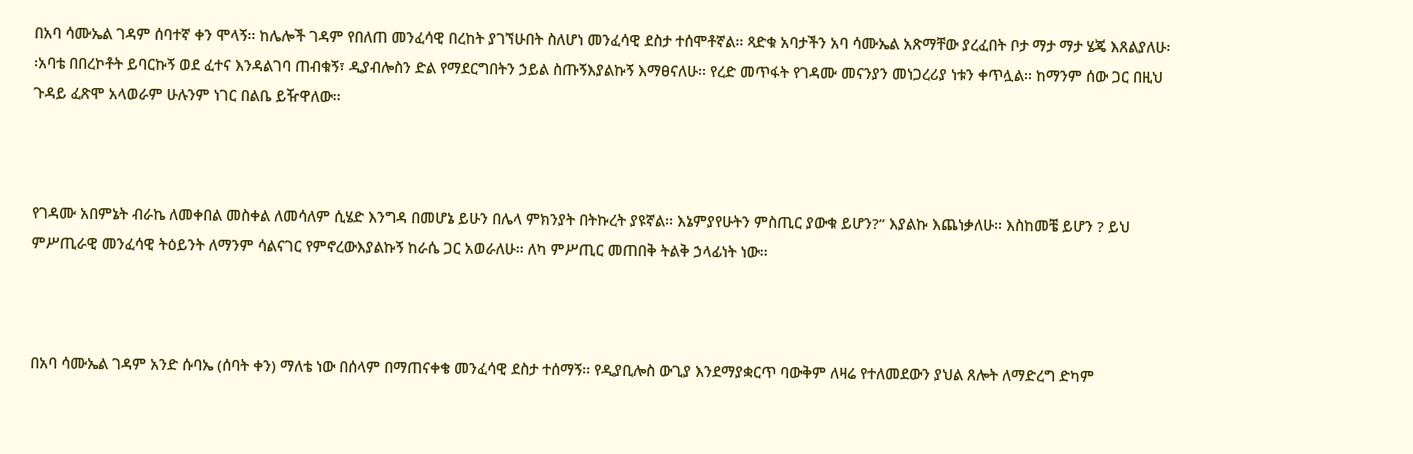በአባ ሳሙኤል ገዳም ሰባተኛ ቀን ሞላኝ፡፡ ከሌሎች ገዳም የበለጠ መንፈሳዊ በረከት ያገኘሁበት ስለሆነ መንፈሳዊ ደስታ ተሰሞቶኛል፡፡ ጻድቁ አባታችን አባ ሳሙኤል አጽማቸው ያረፈበት ቦታ ማታ ማታ ሄጄ እጸልያለሁ፡፡አባቴ በበረኮቶት ይባርኩኝ ወደ ፈተና እንዳልገባ ጠብቁኝ፣ ዲያብሎስን ድል የማደርግበትን ኃይል ስጡኝእያልኩኝ እማፀናለሁ፡፡ የረድ መጥፋት የገዳሙ መናንያን መነጋረሪያ ነቱን ቀጥሏል፡፡ ከማንም ሰው ጋር በዚህ ጉዳይ ፈጽሞ አላወራም ሁሉንም ነገር በልቤ ይዥዋለው፡፡



የገዳሙ አበምኔት ብራኬ ለመቀበል መስቀል ለመሳለም ሲሄድ እንግዳ በመሆኔ ይሁን በሌላ ምክንያት በትኩረት ያዩኛል፡፡ እኔምያየሁትን ምስጢር ያውቁ ይሆን?” እያልኩ እጨነቃለሁ፡፡ እስከመቼ ይሆን ? ይህ ምሥጢራዊ መንፈሳዊ ትዕይንት ለማንም ሳልናገር የምኖረውእያልኩኝ ከራሴ ጋር አወራለሁ፡፡ ለካ ምሥጢር መጠበቅ ትልቅ ኃላፊነት ነው፡፡



በአባ ሳሙኤል ገዳም አንድ ሱባኤ (ሰባት ቀን) ማለቴ ነው በሰላም በማጠናቀቄ መንፈሳዊ ደስታ ተሰማኝ፡፡ የዲያቢሎስ ውጊያ እንደማያቋርጥ ባውቅም ለዛሬ የተለመደውን ያህል ጸሎት ለማድረግ ድካም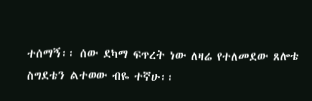ተሰማኝ፡፡ ሰው ደካማ ፍጥረት ነው ለዛሬ የተለመደው ጸሎቴ ስግደቴን ልተወው ብዬ ተኛሁ፡፡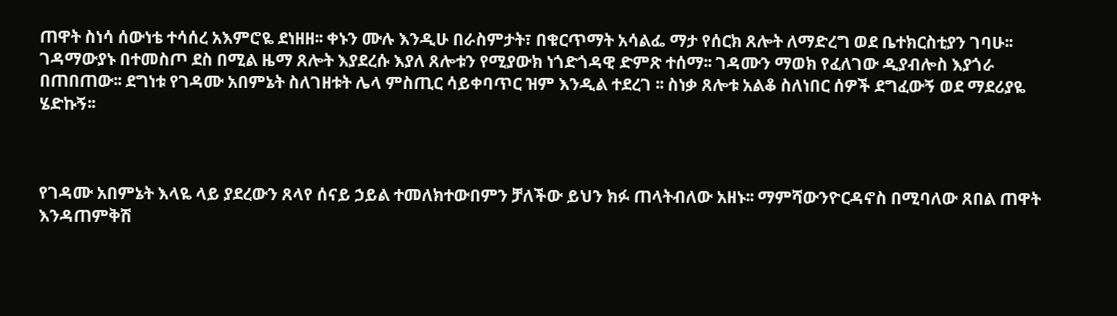ጠዋት ስነሳ ሰውነቴ ተሳሰረ አእምሮዬ ደነዘዘ፡፡ ቀኑን ሙሉ እንዲሁ በራስምታት፣ በቁርጥማት አሳልፌ ማታ የሰርክ ጸሎት ለማድረግ ወደ ቤተክርስቲያን ገባሁ፡፡ ገዳማውያኑ በተመስጦ ደስ በሚል ዜማ ጸሎት እያደረሱ እያለ ጸሎቱን የሚያውክ ነጎድጎዳዊ ድምጽ ተሰማ፡፡ ገዳሙን ማወክ የፈለገው ዲያብሎስ እያጎራ በጠበጠው፡፡ ደግነቱ የገዳሙ አበምኔት ስለገዘቱት ሌላ ምስጢር ሳይቀባጥር ዝም እንዲል ተደረገ ፡፡ ስነቃ ጸሎቱ አልቆ ስለነበር ሰዎች ደግፈውኝ ወደ ማደሪያዬ ሄድኩኝ፡፡



የገዳሙ አበምኔት እላዬ ላይ ያደረውን ጸላየ ሰናይ ኃይል ተመለክተውበምን ቻለችው ይህን ክፉ ጠላትብለው አዘኑ፡፡ ማምሻውንዮርዳኖስ በሚባለው ጸበል ጠዋት እንዳጠምቅሽ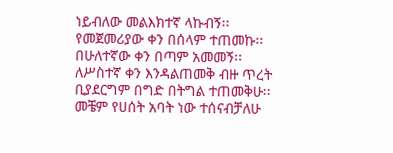ነይብለው መልእክተኛ ላኩብኝ፡፡ የመጀመሪያው ቀን በሰላም ተጠመኩ፡፡ በሁለተኛው ቀን በጣም አመመኝ፡፡ ለሥስተኛ ቀን እንዳልጠመቅ ብዙ ጥረት ቢያደርግም በግድ በትግል ተጠመቅሁ፡፡ መቼም የሀሰት አባት ነው ተሰናብቻለሁ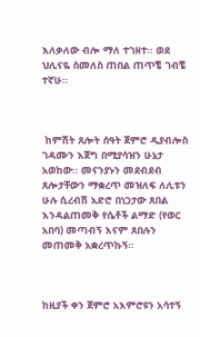እለቃለው ብሎ ማለ ተገዘተ፡፡ ወደ ህሊናዬ ስመለስ ጠበል ጠጥቼ ገብቼ ተኛሁ፡፡



 ከምሽት ጸሎት ሰዓት ጀምሮ ዲያብሎስ ገዳሙን እጀግ በሚያሳዝን ሁኔታ አወከው፡፡ መናንያኑን መደብደብ ጸሎታቸውን ማቋረጥ መዝለፍ ለሊቱን ሁሉ ሲረብሽ አድሮ በነጋታው ጸበል እንዳልጠመቅ የሴቶች ልማድ (የወር አበባ) መጣብኝ እናም ጸበሉን መጠመቅ አቋረጥኩኝ፡፡



ከዚያች ቀን ጀምሮ አእምሮዩን አሳተኝ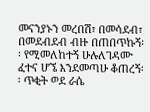መናንያኑን መረበሽ፣ በመሳደብ፣ በመደብደብ ብዙ በጠበጥኩኝ፡፡ የሚመለከተኝ ሁሉለገዳሙ ፈተና ሆኜ እንደመጣሁ ቆጠረኝ፡፡ ጥቂት ወደ ራሴ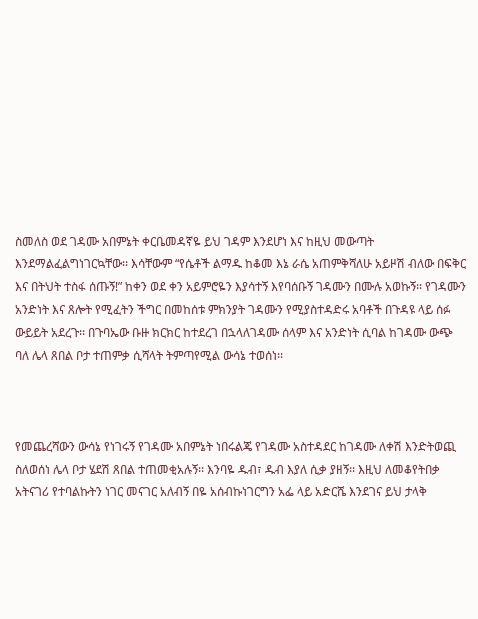ስመለስ ወደ ገዳሙ አበምኔት ቀርቤመዳኛዬ ይህ ገዳም እንደሆነ እና ከዚህ መውጣት እንደማልፈልግነገርኳቸው፡፡ እሳቸውም “የሴቶች ልማዱ ከቆመ እኔ ራሴ አጠምቅሻለሁ አይዞሽ ብለው በፍቅር እና በትህት ተስፋ ሰጡኝ!” ከቀን ወደ ቀን አይምሮዬን እያሳተኝ እየባሰቡኝ ገዳሙን በሙሉ አወኩኝ፡፡ የገዳሙን አንድነት እና ጸሎት የሚፈትን ችግር በመከሰቱ ምክንያት ገዳሙን የሚያስተዳድሩ አባቶች በጉዳዩ ላይ ሰፉ ውይይት አደረጉ፡፡ በጉባኤው ቡዙ ክርክር ከተደረገ በኋላለገዳሙ ሰላም እና አንድነት ሲባል ከገዳሙ ውጭ ባለ ሌላ ጸበል ቦታ ተጠምቃ ሲሻላት ትምጣየሚል ውሳኔ ተወሰነ፡፡



የመጨረሻውን ውሳኔ የነገሩኝ የገዳሙ አበምኔት ነበሩልጄ የገዳሙ አስተዳደር ከገዳሙ ለቀሽ እንድትወጪ ስለወሰነ ሌላ ቦታ ሄደሽ ጸበል ተጠመቂአሉኝ፡፡ እንባዬ ዱብ፣ ዱብ እያለ ሲቃ ያዘኝ፡፡ እዚህ ለመቆየትበቃ አትናገሪ የተባልኩትን ነገር መናገር አለብኝ በዬ አሰብኩነገርግን አፌ ላይ አድርሼ እንደገና ይህ ታላቅ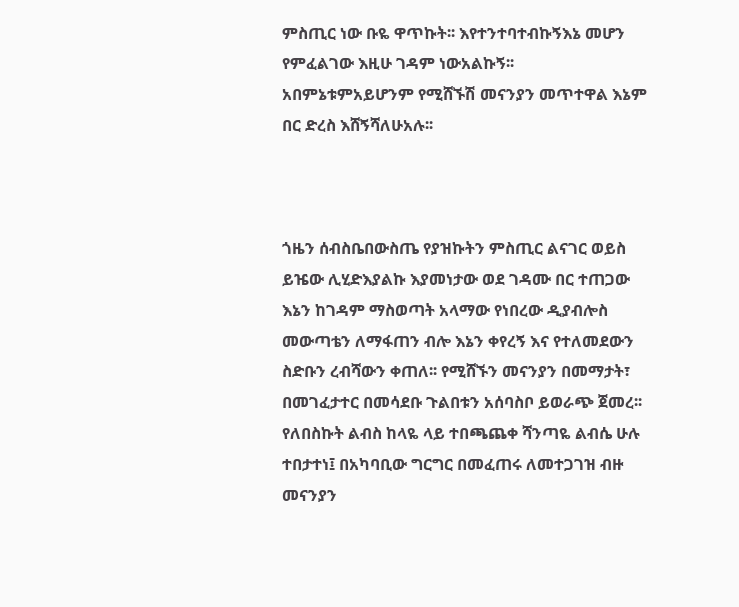ምስጢር ነው ቡዬ ዋጥኩት፡፡ እየተንተባተብኩኝእኔ መሆን የምፈልገው እዚሁ ገዳም ነውአልኩኝ፡፡ አበምኔቱምአይሆንም የሚሸኙሽ መናንያን መጥተዋል እኔም በር ድረስ እሸኝሻለሁአሉ፡፡



ጎዜን ሰብስቤበውስጤ የያዝኩትን ምስጢር ልናገር ወይስ ይዤው ሊሂድእያልኩ እያመነታው ወደ ገዳሙ በር ተጠጋው እኔን ከገዳም ማስወጣት አላማው የነበረው ዲያብሎስ መውጣቴን ለማፋጠን ብሎ እኔን ቀየረኝ እና የተለመደውን ስድቡን ረብሻውን ቀጠለ፡፡ የሚሸኙን መናንያን በመማታት፣ በመገፈታተር በመሳደቡ ጉልበቱን አሰባስቦ ይወራጭ ጀመረ፡፡ የለበስኩት ልብስ ከላዬ ላይ ተበጫጨቀ ሻንጣዬ ልብሴ ሁሉ ተበታተነ፤ በአካባቢው ግርግር በመፈጠሩ ለመተጋገዝ ብዙ መናንያን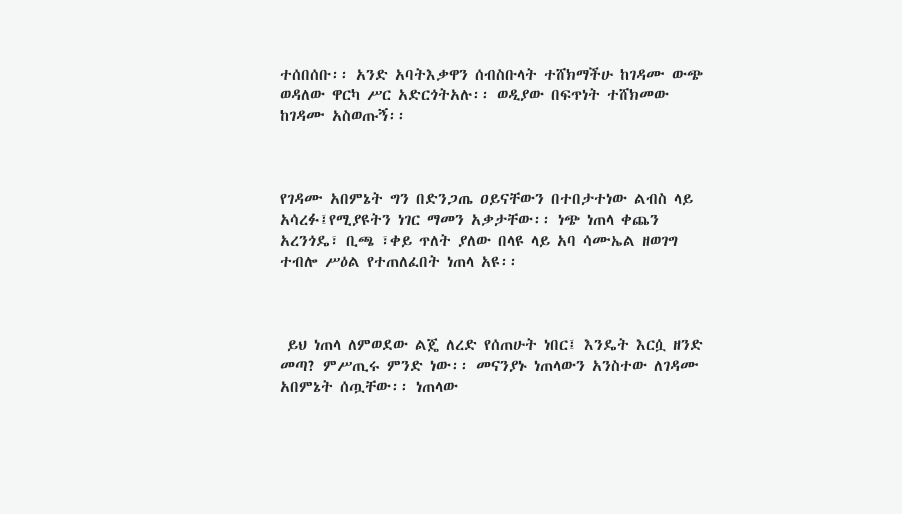ተሰበሰቡ፡፡ አንድ አባትእቃዋን ሰብስቡላት ተሸክማችሁ ከገዳሙ ውጭ ወዳለው ዋርካ ሥር አድርጎትአሉ፡፡ ወዲያው በፍጥነት ተሸክመው ከገዳሙ አስወጡኝ፡፡



የገዳሙ አበምኔት ግን በድንጋጤ ዐይናቸውን በተበታተነው ልብስ ላይ አሳረፉ፤የሚያዩትን ነገር ማመን አቃታቸው፡፡ ነጭ ነጠላ ቀጨን አረንጎዴ፣ ቢጫ ፣ቀይ ጥለት ያለው በላዩ ላይ አባ ሳሙኤል ዘወገግ ተብሎ ሥዕል የተጠለፈበት ነጠላ አዩ፡፡



 ይህ ነጠላ ለምወደው ልጄ ለረድ የሰጠሁት ነበር፤ እንዴት እርሷ ዘንድ መጣ? ምሥጢሩ ምንድ ነው፡፡ መናንያኑ ነጠላውን አንስተው ለገዳሙ አበምኔት ሰጧቸው፡፡ ነጠላው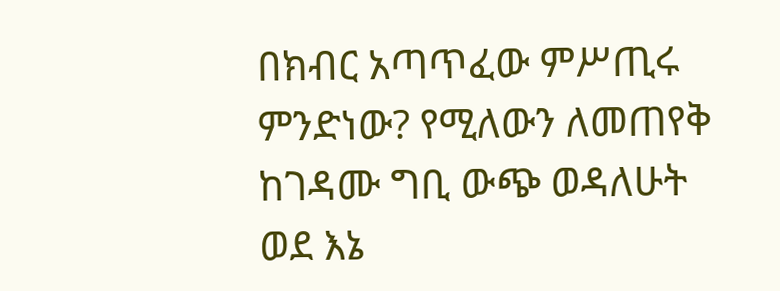በክብር አጣጥፈው ምሥጢሩ ምንድነው? የሚለውን ለመጠየቅ ከገዳሙ ግቢ ውጭ ወዳለሁት ወደ እኔ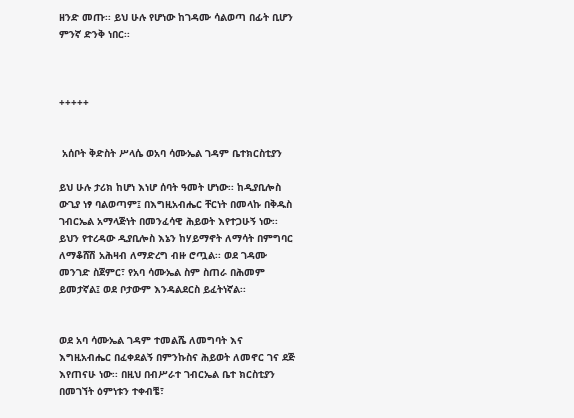ዘንድ መጡ፡፡ ይህ ሁሉ የሆነው ከገዳሙ ሳልወጣ በፊት ቢሆን ምንኛ ድንቅ ነበር፡፡



+++++


 አሰቦት ቅድስት ሥላሴ ወአባ ሳሙኤል ገዳም ቤተክርስቲያን

ይህ ሁሉ ታሪክ ከሆነ እነሆ ሰባት ዓመት ሆነው፡፡ ከዲያቢሎስ ውጊያ ነፃ ባልወጣም፤ በእግዚአብሔር ቸርነት በመላኩ በቅዱስ ገብርኤል አማላጅነት በመንፈሳዊ ሕይወት እየተጋሁኝ ነው፡፡ ይህን የተረዳው ዲያቢሎስ እኔን ከሃይማኖት ለማሳት በምግባር ለማቆሸሽ አሕዛብ ለማድረግ ብዙ ሮጧል፡፡ ወደ ገዳሙ መንገድ ስጀምር፣ የአባ ሳሙኤል ስም ስጠራ በሕመም ይመታኛል፤ ወደ ቦታውም እንዳልደርስ ይፈትነኛል፡፡


ወደ አባ ሳሙኤል ገዳም ተመልሼ ለመግባት እና እግዚአብሔር በፈቀደልኝ በምንኩስና ሕይወት ለመኖር ገና ደጅ እየጠናሁ ነው፡፡ በዚህ በብሥራተ ገብርኤል ቤተ ክርስቲያን በመገኘት ዕምነቱን ተቀብቼ፣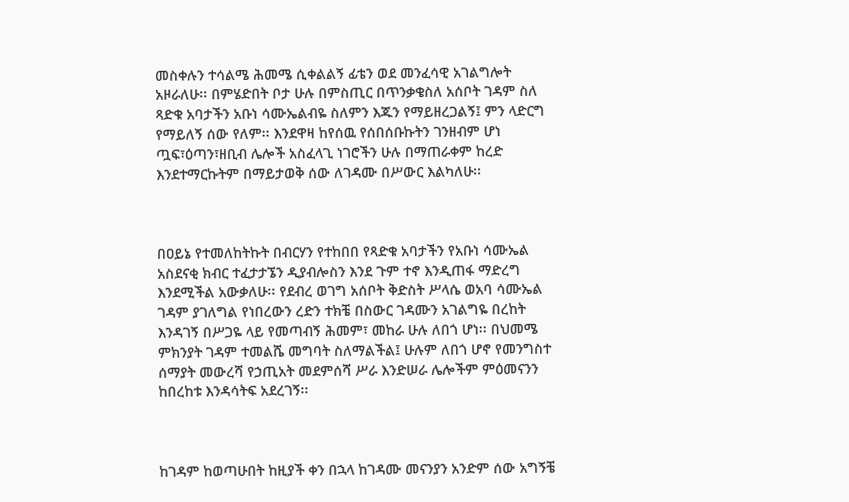መስቀሉን ተሳልሜ ሕመሜ ሲቀልልኝ ፊቴን ወደ መንፈሳዊ አገልግሎት አዞራለሁ፡፡ በምሄድበት ቦታ ሁሉ በምስጢር በጥንቃቄስለ አሰቦት ገዳም ስለ ጻድቁ አባታችን አቡነ ሳሙኤልብዬ ስለምን እጁን የማይዘረጋልኝ፤ ምን ላድርግ የማይለኝ ሰው የለም፡፡ እንደዋዛ ከየሰዉ የሰበሰቡኩትን ገንዘብም ሆነ ጧፍ፣ዕጣን፣ዘቢብ ሌሎች አስፈላጊ ነገሮችን ሁሉ በማጠራቀም ከረድ እንደተማርኩትም በማይታወቅ ሰው ለገዳሙ በሥውር እልካለሁ፡፡



በዐይኔ የተመለከትኩት በብርሃን የተከበበ የጻድቁ አባታችን የአቡነ ሳሙኤል አስደናቂ ክብር ተፈታታኜን ዲያብሎስን እንደ ጉም ተኖ እንዲጠፋ ማድረግ እንደሚችል አውቃለሁ፡፡ የደብረ ወገግ አሰቦት ቅድስት ሥላሴ ወአባ ሳሙኤል ገዳም ያገለግል የነበረውን ረድን ተክቼ በስውር ገዳሙን አገልግዬ በረከት እንዳገኝ በሥጋዬ ላይ የመጣብኝ ሕመም፣ መከራ ሁሉ ለበጎ ሆነ፡፡ በህመሜ ምክንያት ገዳም ተመልሼ መግባት ስለማልችል፤ ሁሉም ለበጎ ሆኖ የመንግስተ ሰማያት መውረሻ የኃጢአት መደምሰሻ ሥራ እንድሠራ ሌሎችም ምዕመናንን ከበረከቱ እንዳሳትፍ አደረገኝ፡፡



ከገዳም ከወጣሁበት ከዚያች ቀን በኋላ ከገዳሙ መናንያን አንድም ሰው አግኝቼ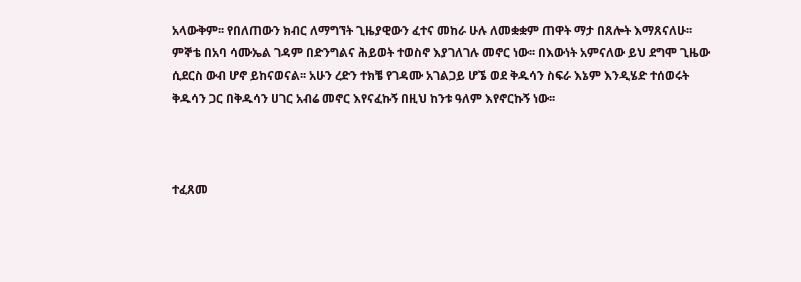አላውቅም፡፡ የበለጠውን ክብር ለማግኘት ጊዜያዊውን ፈተና መከራ ሁሉ ለመቋቋም ጠዋት ማታ በጸሎት እማጸናለሁ፡፡ ምኞቴ በአባ ሳሙኤል ገዳም በድንግልና ሕይወት ተወስኖ እያገለገሉ መኖር ነው፡፡ በእውነት አምናለው ይህ ደግሞ ጊዜው ሲደርስ ውብ ሆኖ ይከናወናል፡፡ አሁን ረድን ተክቼ የገዳሙ አገልጋይ ሆኜ ወደ ቅዱሳን ስፍራ እኔም እንዲሄድ ተሰወሩት ቅዱሳን ጋር በቅዱሳን ሀገር አብሬ መኖር እየናፈኩኝ በዚህ ከንቱ ዓለም እየኖርኩኝ ነው፡፡



ተፈጸመ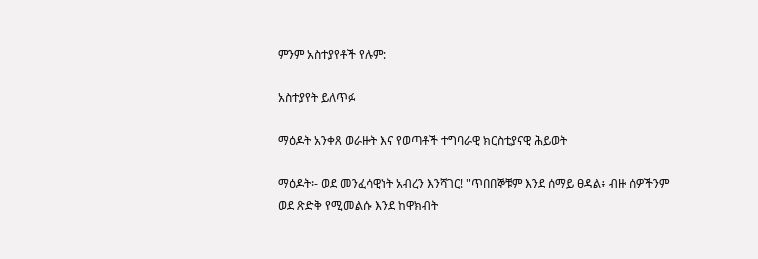ምንም አስተያየቶች የሉም:

አስተያየት ይለጥፉ

ማዕዶት አንቀጸ ወራዙት እና የወጣቶች ተግባራዊ ክርስቲያናዊ ሕይወት

ማዕዶት፡- ወደ መንፈሳዊነት አብረን እንሻገር! "ጥበበኞቹም እንደ ሰማይ ፀዳል፥ ብዙ ሰዎችንም ወደ ጽድቅ የሚመልሱ እንደ ከዋክብት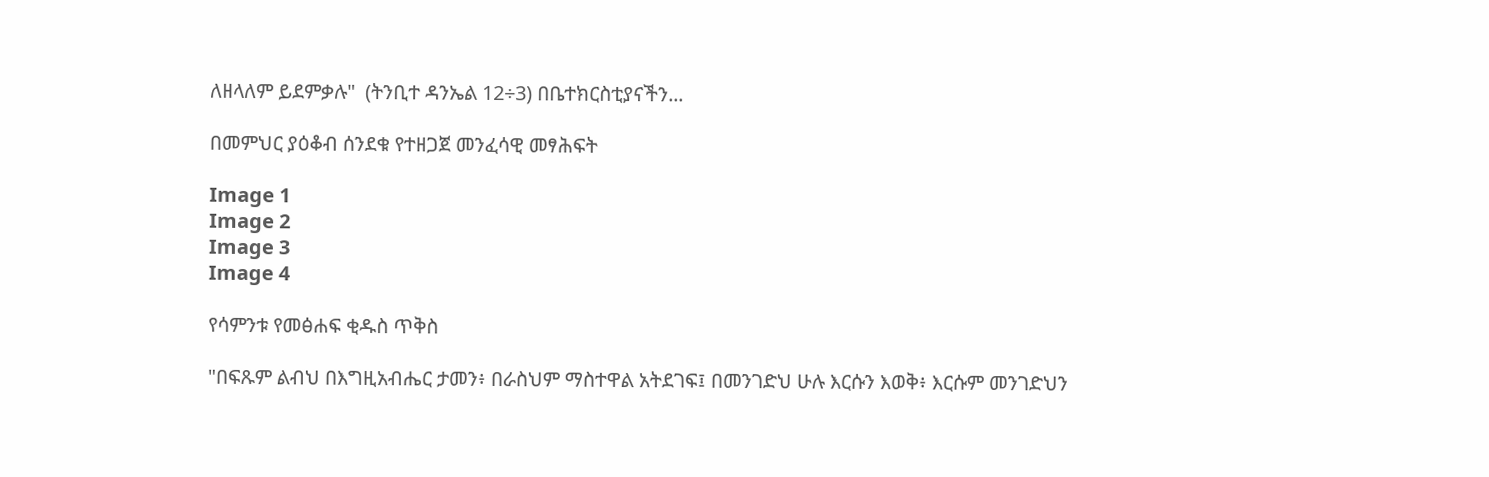ለዘላለም ይደምቃሉ"  (ትንቢተ ዳንኤል 12÷3) በቤተክርስቲያናችን...

በመምህር ያዕቆብ ሰንደቁ የተዘጋጀ መንፈሳዊ መፃሕፍት

Image 1
Image 2
Image 3
Image 4

የሳምንቱ የመፅሐፍ ቂዱስ ጥቅስ

"በፍጹም ልብህ በእግዚአብሔር ታመን፥ በራስህም ማስተዋል አትደገፍ፤ በመንገድህ ሁሉ እርሱን እወቅ፥ እርሱም መንገድህን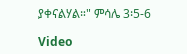ያቀናልሃል።" ምሳሌ 3፡5-6

Video